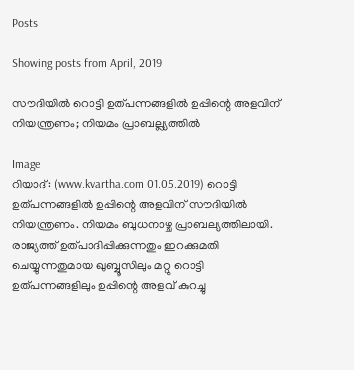Posts

Showing posts from April, 2019

സൗദിയില്‍ റൊട്ടി ഉത്പന്നങ്ങളില്‍ ഉപ്പിന്റെ അളവിന് നിയന്ത്രണം; നിയമം പ്രാബല്ല്യത്തില്‍

Image
റിയാദ്: (www.kvartha.com 01.05.2019) റൊട്ടി ഉത്പന്നങ്ങളില്‍ ഉപ്പിന്റെ അളവിന് സൗദിയില്‍ നിയന്ത്രണം. നിയമം ബുധനാഴ്ച പ്രാബല്യത്തിലായി. രാജ്യത്ത് ഉത്പാദിപ്പിക്കുന്നതും ഇറക്കുമതി ചെയ്യുന്നതുമായ ഖുബ്ബൂസിലും മറ്റു റൊട്ടി ഉത്പന്നങ്ങളിലും ഉപ്പിന്റെ അളവ് കുറച്ചു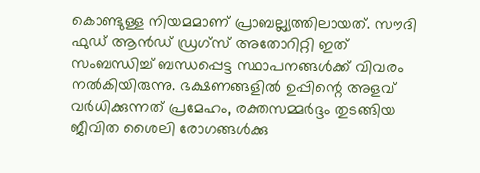കൊണ്ടുള്ള നിയമമാണ് പ്രാബല്ല്യത്തിലായത്. സൗദി ഫുഡ് ആന്‍ഡ് ഡ്രഗ്സ് അതോറിറ്റി ഇത് സംബന്ധിച്ച് ബന്ധപ്പെട്ട സ്ഥാപനങ്ങള്‍ക്ക് വിവരം നല്‍കിയിരുന്നു. ഭക്ഷണങ്ങളില്‍ ഉപ്പിന്റെ അളവ് വര്‍ധിക്കുന്നത് പ്രമേഹം, രക്തസമ്മര്‍ദ്ദം തുടങ്ങിയ ജീവിത ശൈലി രോഗങ്ങള്‍ക്കു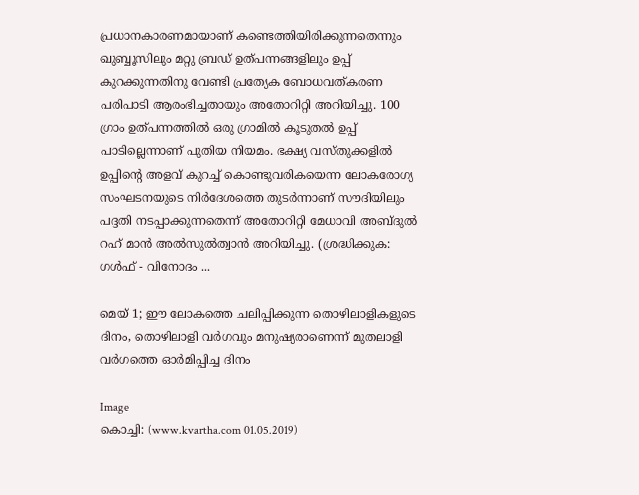പ്രധാനകാരണമായാണ് കണ്ടെത്തിയിരിക്കുന്നതെന്നും ഖുബ്ബൂസിലും മറ്റു ബ്രഡ് ഉത്പന്നങ്ങളിലും ഉപ്പ് കുറക്കുന്നതിനു വേണ്ടി പ്രത്യേക ബോധവത്കരണ പരിപാടി ആരംഭിച്ചതായും അതോറിറ്റി അറിയിച്ചു. 100 ഗ്രാം ഉത്പന്നത്തില്‍ ഒരു ഗ്രാമില്‍ കൂടുതല്‍ ഉപ്പ് പാടില്ലെന്നാണ് പുതിയ നിയമം. ഭക്ഷ്യ വസ്തുക്കളില്‍ ഉപ്പിന്റെ അളവ് കുറച്ച് കൊണ്ടുവരികയെന്ന ലോകരോഗ്യ സംഘടനയുടെ നിര്‍ദേശത്തെ തുടര്‍ന്നാണ് സൗദിയിലും പദ്ദതി നടപ്പാക്കുന്നതെന്ന് അതോറിറ്റി മേധാവി അബ്ദുല്‍ റഹ് മാന്‍ അല്‍സുല്‍ത്വാന്‍ അറിയിച്ചു. (ശ്രദ്ധിക്കുക: ഗൾഫ് - വിനോദം ...

മെയ് 1; ഈ ലോകത്തെ ചലിപ്പിക്കുന്ന തൊഴിലാളികളുടെ ദിനം, തൊഴിലാളി വര്‍ഗവും മനുഷ്യരാണെന്ന് മുതലാളി വര്‍ഗത്തെ ഓര്‍മിപ്പിച്ച ദിനം

Image
കൊച്ചി: (www.kvartha.com 01.05.2019)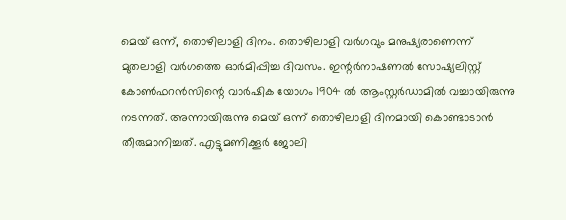മെയ് ഒന്ന്, തൊഴിലാളി ദിനം. തൊഴിലാളി വര്‍ഗവും മനുഷ്യരാണെന്ന് മുതലാളി വര്‍ഗത്തെ ഓര്‍മിപ്പിച്ച ദിവസം. ഇന്റര്‍നാഷണല്‍ സോഷ്യലിസ്റ്റ് കോണ്‍ഫറന്‍സിന്റെ വാര്‍ഷിക യോഗം 1904 ല്‍ ആംസ്റ്റര്‍ഡാമില്‍ വച്ചായിരുന്നു നടന്നത്. അന്നായിരുന്നു മെയ് ഒന്ന് തൊഴിലാളി ദിനമായി കൊണ്ടാടാന്‍ തീരുമാനിച്ചത്. എട്ടുമണിക്കൂര്‍ ജോലി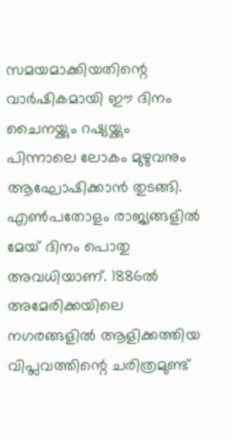സമയമാക്കിയതിന്റെ വാര്‍ഷികമായി ഈ ദിനം ചൈനയ്ക്കും റഷ്യയ്ക്കും പിന്നാലെ ലോകം മുഴുവനും ആഘോഷിക്കാന്‍ തുടങ്ങി. എണ്‍പതോളം രാജ്യങ്ങളില്‍ മേയ് ദിനം പൊതു അവധിയാണ്. 1886ല്‍ അമേരിക്കയിലെ നഗരങ്ങളില്‍ ആളിക്കത്തിയ വിപ്ലവത്തിന്റെ ചരിത്രമുണ്ട്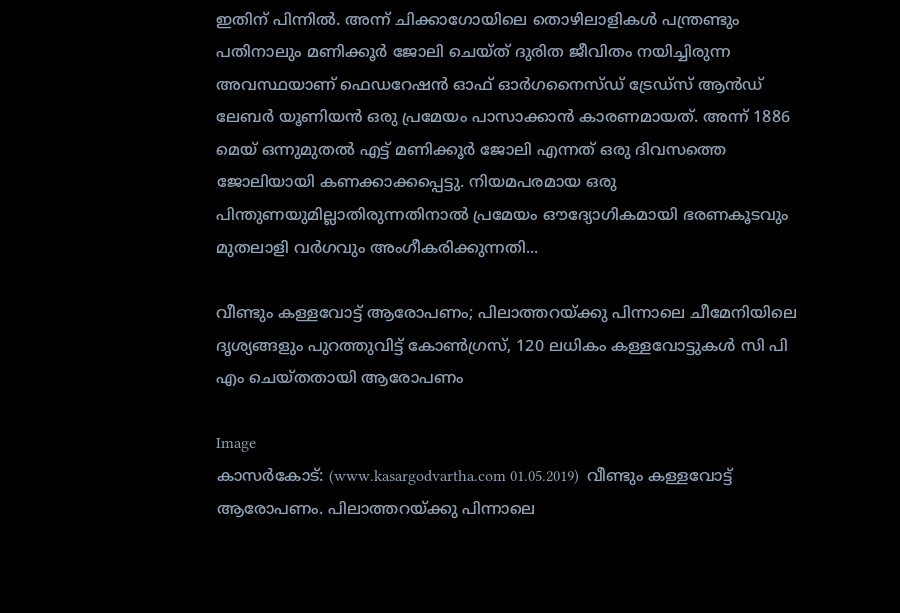ഇതിന് പിന്നില്‍. അന്ന് ചിക്കാഗോയിലെ തൊഴിലാളികള്‍ പന്ത്രണ്ടും പതിനാലും മണിക്കൂര്‍ ജോലി ചെയ്ത് ദുരിത ജീവിതം നയിച്ചിരുന്ന അവസ്ഥയാണ് ഫെഡറേഷന്‍ ഓഫ് ഓര്‍ഗനൈസ്ഡ് ട്രേഡ്‌സ് ആന്‍ഡ് ലേബര്‍ യൂണിയന്‍ ഒരു പ്രമേയം പാസാക്കാന്‍ കാരണമായത്. അന്ന് 1886 മെയ് ഒന്നുമുതല്‍ എട്ട് മണിക്കൂര്‍ ജോലി എന്നത് ഒരു ദിവസത്തെ ജോലിയായി കണക്കാക്കപ്പെട്ടു. നിയമപരമായ ഒരു പിന്തുണയുമില്ലാതിരുന്നതിനാല്‍ പ്രമേയം ഔദ്യോഗികമായി ഭരണകൂടവും മുതലാളി വര്‍ഗവും അംഗീകരിക്കുന്നതി...

വീണ്ടും കള്ളവോട്ട് ആരോപണം; പിലാത്തറയ്ക്കു പിന്നാലെ ചീമേനിയിലെ ദൃശ്യങ്ങളും പുറത്തുവിട്ട് കോണ്‍ഗ്രസ്, 120 ലധികം കള്ളവോട്ടുകള്‍ സി പി എം ചെയ്തതായി ആരോപണം

Image
കാസര്‍കോട്: (www.kasargodvartha.com 01.05.2019)  വീണ്ടും കള്ളവോട്ട് ആരോപണം. പിലാത്തറയ്ക്കു പിന്നാലെ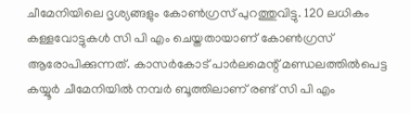ചീമേനിയിലെ ദൃശ്യങ്ങളും കോണ്‍ഗ്രസ് പുറത്തുവിട്ടു. 120 ലധികം കള്ളവോട്ടുകള്‍ സി പി എം ചെയ്തതായാണ് കോണ്‍ഗ്രസ് ആരോപിക്കുന്നത്. കാസര്‍കോട് പാര്‍ലമെന്റ് മണ്ഡലത്തില്‍പെട്ട കയ്യൂര്‍ ചീമേനിയില്‍ നമ്പര്‍ ബൂത്തിലാണ് രണ്ട് സി പി എം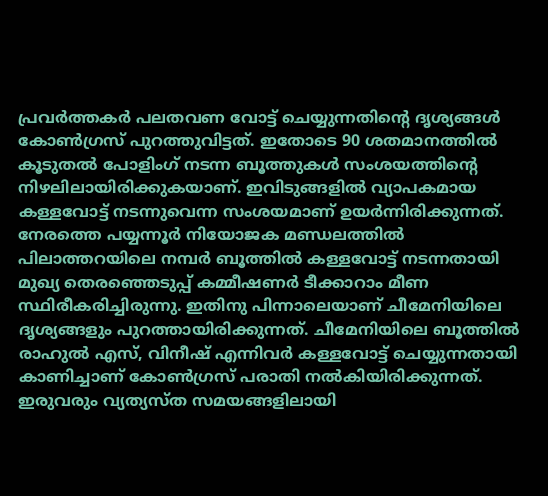പ്രവര്‍ത്തകര്‍ പലതവണ വോട്ട് ചെയ്യുന്നതിന്റെ ദൃശ്യങ്ങള്‍ കോണ്‍ഗ്രസ് പുറത്തുവിട്ടത്. ഇതോടെ 90 ശതമാനത്തില്‍ കൂടുതല്‍ പോളിംഗ് നടന്ന ബൂത്തുകള്‍ സംശയത്തിന്റെ നിഴലിലായിരിക്കുകയാണ്. ഇവിടുങ്ങളില്‍ വ്യാപകമായ കള്ളവോട്ട് നടന്നുവെന്ന സംശയമാണ് ഉയര്‍ന്നിരിക്കുന്നത്. നേരത്തെ പയ്യന്നൂര്‍ നിയോജക മണ്ഡലത്തില്‍ പിലാത്തറയിലെ നമ്പര്‍ ബൂത്തില്‍ കള്ളവോട്ട് നടന്നതായി മുഖ്യ തെരഞ്ഞെടുപ്പ് കമ്മീഷണര്‍ ടീക്കാറാം മീണ സ്ഥിരീകരിച്ചിരുന്നു. ഇതിനു പിന്നാലെയാണ് ചീമേനിയിലെ ദൃശ്യങ്ങളും പുറത്തായിരിക്കുന്നത്. ചീമേനിയിലെ ബൂത്തില്‍ രാഹുല്‍ എസ്, വിനീഷ് എന്നിവര്‍ കള്ളവോട്ട് ചെയ്യുന്നതായി കാണിച്ചാണ് കോണ്‍ഗ്രസ് പരാതി നല്‍കിയിരിക്കുന്നത്. ഇരുവരും വ്യത്യസ്ത സമയങ്ങളിലായി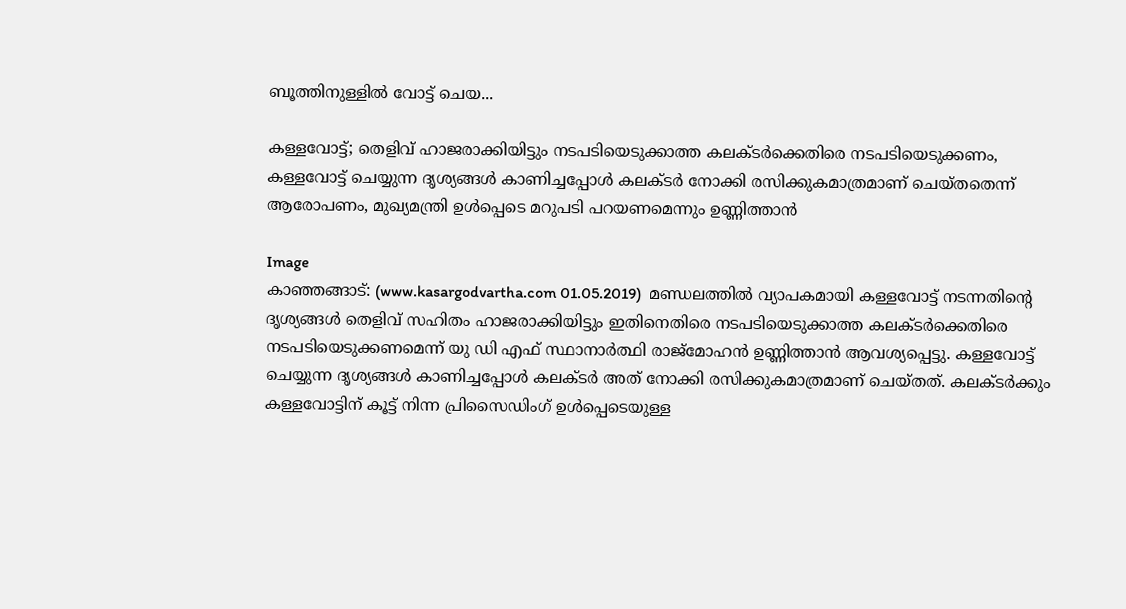ബൂത്തിനുള്ളില്‍ വോട്ട് ചെയ...

കള്ളവോട്ട്; തെളിവ് ഹാജരാക്കിയിട്ടും നടപടിയെടുക്കാത്ത കലക്ടര്‍ക്കെതിരെ നടപടിയെടുക്കണം, കള്ളവോട്ട് ചെയ്യുന്ന ദൃശ്യങ്ങള്‍ കാണിച്ചപ്പോള്‍ കലക്ടര്‍ നോക്കി രസിക്കുകമാത്രമാണ് ചെയ്തതെന്ന് ആരോപണം, മുഖ്യമന്ത്രി ഉള്‍പ്പെടെ മറുപടി പറയണമെന്നും ഉണ്ണിത്താന്‍

Image
കാഞ്ഞങ്ങാട്: (www.kasargodvartha.com 01.05.2019)  മണ്ഡലത്തില്‍ വ്യാപകമായി കള്ളവോട്ട് നടന്നതിന്റെ ദൃശ്യങ്ങള്‍ തെളിവ് സഹിതം ഹാജരാക്കിയിട്ടും ഇതിനെതിരെ നടപടിയെടുക്കാത്ത കലക്ടര്‍ക്കെതിരെ നടപടിയെടുക്കണമെന്ന് യു ഡി എഫ് സ്ഥാനാര്‍ത്ഥി രാജ്‌മോഹന്‍ ഉണ്ണിത്താന്‍ ആവശ്യപ്പെട്ടു. കള്ളവോട്ട് ചെയ്യുന്ന ദൃശ്യങ്ങള്‍ കാണിച്ചപ്പോള്‍ കലക്ടര്‍ അത് നോക്കി രസിക്കുകമാത്രമാണ് ചെയ്തത്. കലക്ടര്‍ക്കും കള്ളവോട്ടിന് കൂട്ട് നിന്ന പ്രിസൈഡിംഗ് ഉള്‍പ്പെടെയുള്ള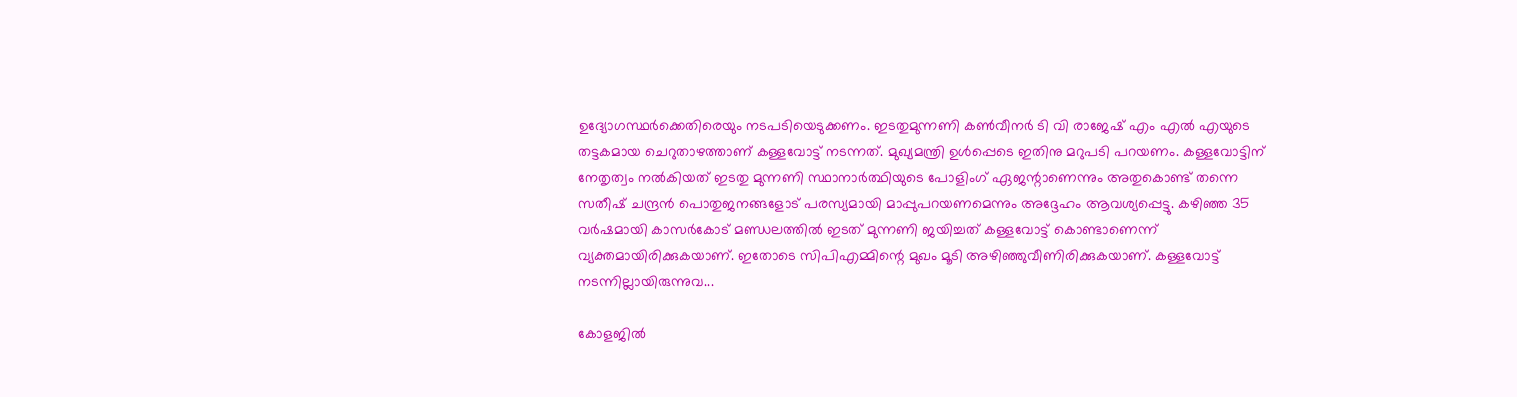ഉദ്യോഗസ്ഥര്‍ക്കെതിരെയും നടപടിയെടുക്കണം. ഇടതുമുന്നണി കണ്‍വീനര്‍ ടി വി രാജേഷ് എം എല്‍ എയുടെ തട്ടകമായ ചെറുതാഴത്താണ് കള്ളവോട്ട് നടന്നത്. മുഖ്യമന്ത്രി ഉള്‍പ്പെടെ ഇതിനു മറുപടി പറയണം. കള്ളവോട്ടിന് നേതൃത്വം നല്‍കിയത് ഇടതു മുന്നണി സ്ഥാനാര്‍ത്ഥിയുടെ പോളിംഗ് ഏജന്റാണെന്നും അതുകൊണ്ട് തന്നെ സതീഷ് ചന്ദ്രന്‍ പൊതുജനങ്ങളോട് പരസ്യമായി മാപ്പുപറയണമെന്നും അദ്ദേഹം ആവശ്യപ്പെട്ടു. കഴിഞ്ഞ 35 വര്‍ഷമായി കാസര്‍കോട് മണ്ഡലത്തില്‍ ഇടത് മുന്നണി ജയിച്ചത് കള്ളവോട്ട് കൊണ്ടാണെന്ന് വ്യക്തമായിരിക്കുകയാണ്. ഇതോടെ സിപിഎമ്മിന്റെ മുഖം മൂടി അഴിഞ്ഞുവീണിരിക്കുകയാണ്. കള്ളവോട്ട് നടന്നില്ലായിരുന്നുവ...

കോളജില്‍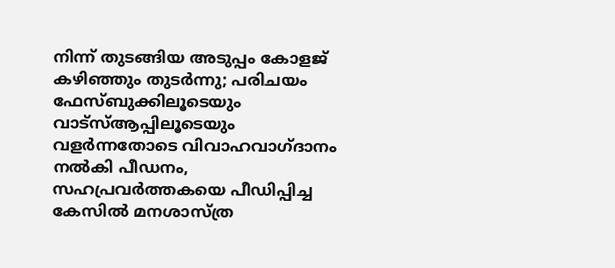നിന്ന് തുടങ്ങിയ അടുപ്പം കോളജ് കഴിഞ്ഞും തുടര്‍ന്നു; പരിചയം ഫേസ്ബുക്കിലൂടെയും വാട്‌സ്ആപ്പിലൂടെയും വളര്‍ന്നതോടെ വിവാഹവാഗ്ദാനം നല്‍കി പീഡനം, സഹപ്രവര്‍ത്തകയെ പീഡിപ്പിച്ച കേസില്‍ മനശാസ്ത്ര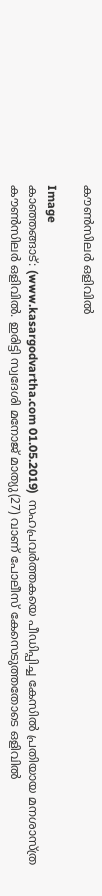കൗണ്‍സിലര്‍ ഒളിവില്‍

Image
കാഞ്ഞങ്ങാട്: (www.kasargodvartha.com 01.05.2019)  സഹപ്രവര്‍ത്തകയെ പീഡിപ്പിച്ച കേസില്‍ പ്രതിയായ മനശാസ്ത്ര കൗണ്‍സിലര്‍ ഒളിവില്‍. ഇരിട്ടി സ്വദേശി മനോജ് മാത്യു(27) വാണ് പോലീസ് കേസെടുത്തതോടെ ഒളിവില്‍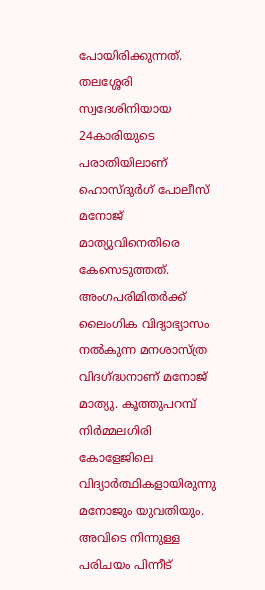പോയിരിക്കുന്നത്. തലശ്ശേരി സ്വദേശിനിയായ 24കാരിയുടെ പരാതിയിലാണ് ഹൊസ്ദുര്‍ഗ് പോലീസ് മനോജ് മാത്യുവിനെതിരെ കേസെടുത്തത്. അംഗപരിമിതര്‍ക്ക് ലൈംഗിക വിദ്യാഭ്യാസം നല്‍കുന്ന മനശാസ്ത്ര വിദഗ്ദ്ധനാണ് മനോജ് മാത്യു. കൂത്തുപറമ്പ് നിര്‍മ്മലഗിരി കോളേജിലെ വിദ്യാര്‍ത്ഥികളായിരുന്നു മനോജും യുവതിയും. അവിടെ നിന്നുള്ള പരിചയം പിന്നീട്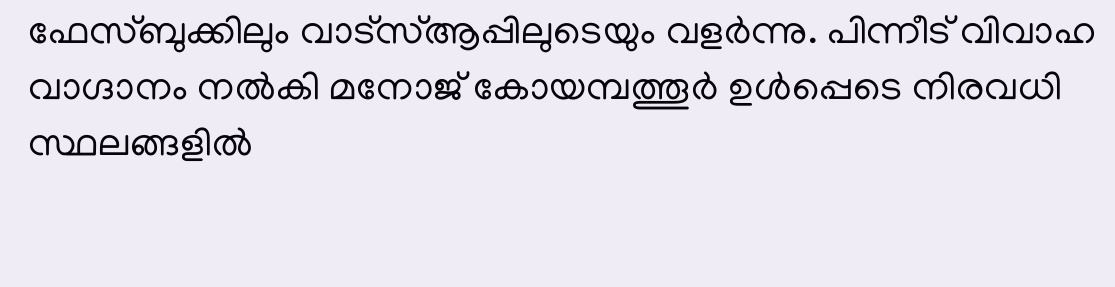ഫേസ്ബുക്കിലും വാട്‌സ്ആപ്പിലുടെയും വളര്‍ന്നു. പിന്നീട് വിവാഹ വാഗ്ദാനം നല്‍കി മനോജ് കോയമ്പത്തൂര്‍ ഉള്‍പ്പെടെ നിരവധി സ്ഥലങ്ങളില്‍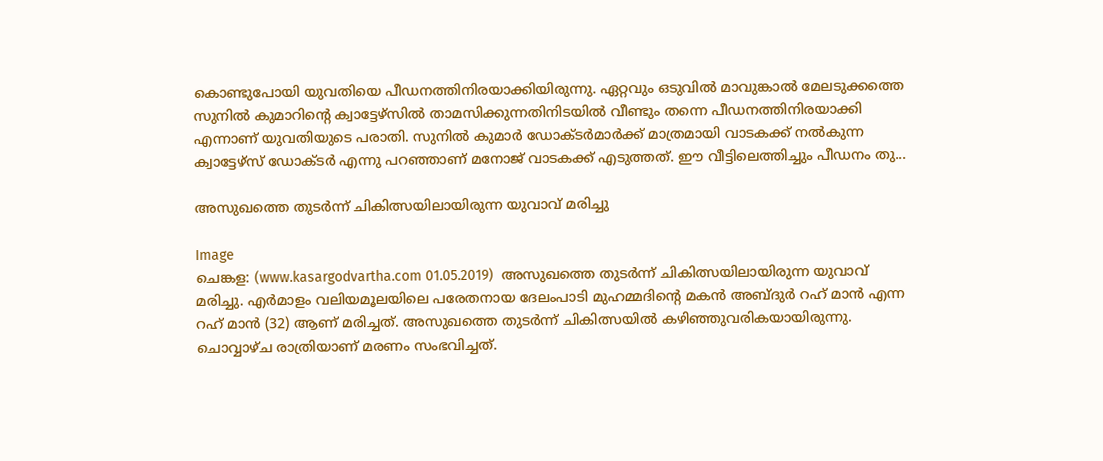കൊണ്ടുപോയി യുവതിയെ പീഡനത്തിനിരയാക്കിയിരുന്നു. ഏറ്റവും ഒടുവില്‍ മാവുങ്കാല്‍ മേലടുക്കത്തെ സുനില്‍ കുമാറിന്റെ ക്വാട്ടേഴ്‌സില്‍ താമസിക്കുന്നതിനിടയില്‍ വീണ്ടും തന്നെ പീഡനത്തിനിരയാക്കി എന്നാണ് യുവതിയുടെ പരാതി. സുനില്‍ കുമാര്‍ ഡോക്ടര്‍മാര്‍ക്ക് മാത്രമായി വാടകക്ക് നല്‍കുന്ന ക്വാട്ടേഴ്‌സ് ഡോക്ടര്‍ എന്നു പറഞ്ഞാണ് മനോജ് വാടകക്ക് എടുത്തത്. ഈ വീട്ടിലെത്തിച്ചും പീഡനം തു...

അസുഖത്തെ തുടര്‍ന്ന് ചികിത്സയിലായിരുന്ന യുവാവ് മരിച്ചു

Image
ചെങ്കള: (www.kasargodvartha.com 01.05.2019)  അസുഖത്തെ തുടര്‍ന്ന് ചികിത്സയിലായിരുന്ന യുവാവ് മരിച്ചു. എര്‍മാളം വലിയമൂലയിലെ പരേതനായ ദേലംപാടി മുഹമ്മദിന്റെ മകന്‍ അബ്ദുര്‍ റഹ് മാന്‍ എന്ന റഹ് മാന്‍ (32) ആണ് മരിച്ചത്. അസുഖത്തെ തുടര്‍ന്ന് ചികിത്സയില്‍ കഴിഞ്ഞുവരികയായിരുന്നു. ചൊവ്വാഴ്ച രാത്രിയാണ് മരണം സംഭവിച്ചത്.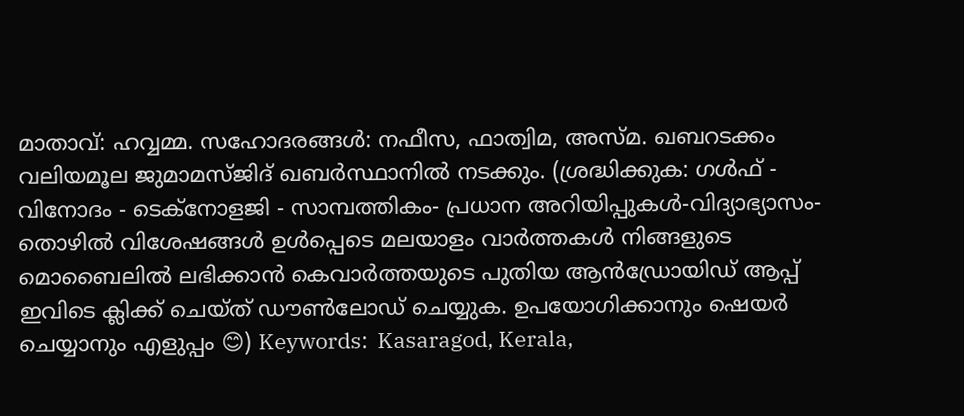മാതാവ്: ഹവ്വമ്മ. സഹോദരങ്ങള്‍: നഫീസ, ഫാത്വിമ, അസ്മ. ഖബറടക്കം വലിയമൂല ജുമാമസ്ജിദ് ഖബര്‍സ്ഥാനില്‍ നടക്കും. (ശ്രദ്ധിക്കുക: ഗൾഫ് - വിനോദം - ടെക്നോളജി - സാമ്പത്തികം- പ്രധാന അറിയിപ്പുകൾ-വിദ്യാഭ്യാസം-തൊഴിൽ വിശേഷങ്ങൾ ഉൾപ്പെടെ മലയാളം വാർത്തകൾ നിങ്ങളുടെ മൊബൈലിൽ ലഭിക്കാൻ കെവാർത്തയുടെ പുതിയ ആൻഡ്രോയിഡ് ആപ്പ് ഇവിടെ ക്ലിക്ക് ചെയ്ത് ഡൗൺലോഡ് ചെയ്യുക. ഉപയോഗിക്കാനും ഷെയർ ചെയ്യാനും എളുപ്പം 😊) Keywords:  Kasaragod, Kerala,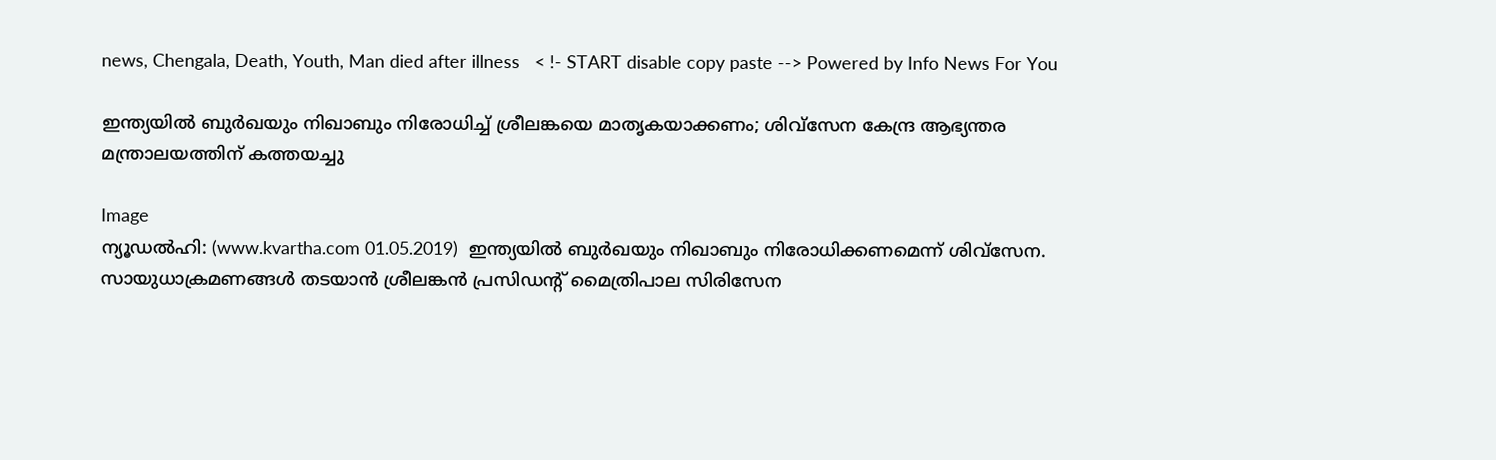news, Chengala, Death, Youth, Man died after illness   < !- START disable copy paste --> Powered by Info News For You

ഇന്ത്യയില്‍ ബുര്‍ഖയും നിഖാബും നിരോധിച്ച് ശ്രീലങ്കയെ മാതൃകയാക്കണം; ശിവ്സേന കേന്ദ്ര ആഭ്യന്തര മന്ത്രാലയത്തിന് കത്തയച്ചു

Image
ന്യൂഡല്‍ഹി: (www.kvartha.com 01.05.2019)  ഇന്ത്യയില്‍ ബുര്‍ഖയും നിഖാബും നിരോധിക്കണമെന്ന് ശിവ്സേന. സായുധാക്രമണങ്ങള്‍ തടയാന്‍ ശ്രീലങ്കന്‍ പ്രസിഡന്റ് മൈത്രിപാല സിരിസേന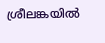ശ്രീലങ്കയില്‍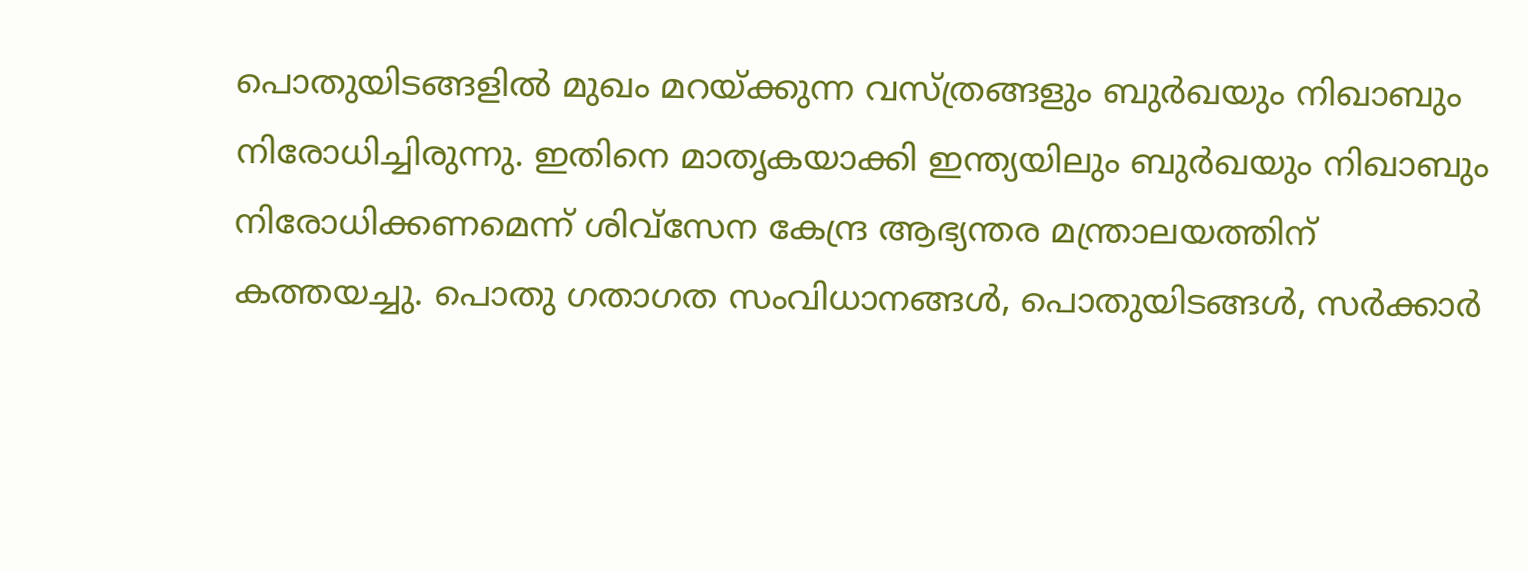പൊതുയിടങ്ങളില്‍ മുഖം മറയ്ക്കുന്ന വസ്ത്രങ്ങളും ബുര്‍ഖയും നിഖാബും നിരോധിച്ചിരുന്നു. ഇതിനെ മാതൃകയാക്കി ഇന്ത്യയിലും ബുര്‍ഖയും നിഖാബും നിരോധിക്കണമെന്ന് ശിവ്സേന കേന്ദ്ര ആഭ്യന്തര മന്ത്രാലയത്തിന് കത്തയച്ചു. പൊതു ഗതാഗത സംവിധാനങ്ങള്‍, പൊതുയിടങ്ങള്‍, സര്‍ക്കാര്‍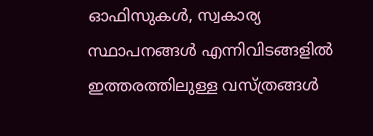ഓഫിസുകള്‍, സ്വകാര്യ സ്ഥാപനങ്ങള്‍ എന്നിവിടങ്ങളില്‍ ഇത്തരത്തിലുള്ള വസ്ത്രങ്ങള്‍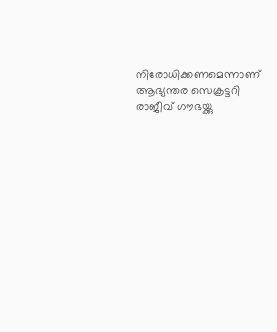നിരോധിക്കണമെന്നാണ് ആഭ്യന്തര സെക്രട്ടറി രാജീവ് ഗൗഭയ്ക്കു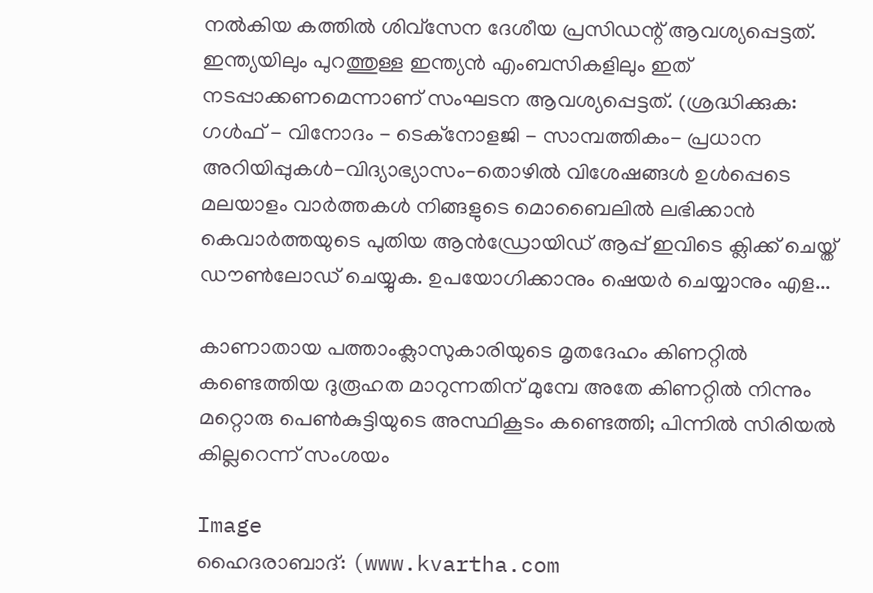നല്‍കിയ കത്തില്‍ ശിവ്സേന ദേശീയ പ്രസിഡന്റ് ആവശ്യപ്പെട്ടത്. ഇന്ത്യയിലും പുറത്തുള്ള ഇന്ത്യന്‍ എംബസികളിലും ഇത് നടപ്പാക്കണമെന്നാണ് സംഘടന ആവശ്യപ്പെട്ടത്. (ശ്രദ്ധിക്കുക: ഗൾഫ് - വിനോദം - ടെക്നോളജി - സാമ്പത്തികം- പ്രധാന അറിയിപ്പുകൾ-വിദ്യാഭ്യാസം-തൊഴിൽ വിശേഷങ്ങൾ ഉൾപ്പെടെ മലയാളം വാർത്തകൾ നിങ്ങളുടെ മൊബൈലിൽ ലഭിക്കാൻ കെവാർത്തയുടെ പുതിയ ആൻഡ്രോയിഡ് ആപ്പ് ഇവിടെ ക്ലിക്ക് ചെയ്ത് ഡൗൺലോഡ് ചെയ്യുക. ഉപയോഗിക്കാനും ഷെയർ ചെയ്യാനും എള...

കാണാതായ പത്താംക്ലാസുകാരിയുടെ മൃതദേഹം കിണറ്റില്‍ കണ്ടെത്തിയ ദുരൂഹത മാറുന്നതിന് മുമ്പേ അതേ കിണറ്റില്‍ നിന്നും മറ്റൊരു പെണ്‍കുട്ടിയുടെ അസ്ഥികൂടം കണ്ടെത്തി; പിന്നില്‍ സിരിയല്‍ കില്ലറെന്ന് സംശയം

Image
ഹൈദരാബാദ്: (www.kvartha.com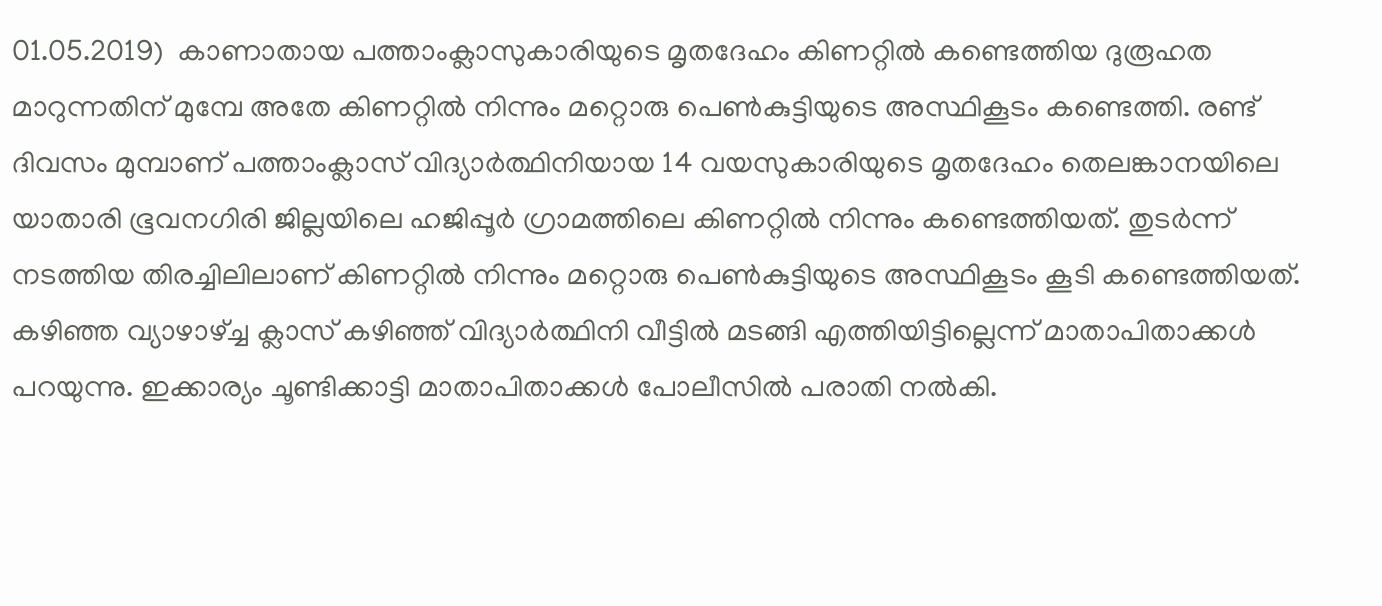01.05.2019)  കാണാതായ പത്താംക്ലാസുകാരിയുടെ മൃതദേഹം കിണറ്റില്‍ കണ്ടെത്തിയ ദുരൂഹത മാറുന്നതിന് മുമ്പേ അതേ കിണറ്റില്‍ നിന്നും മറ്റൊരു പെണ്‍കുട്ടിയുടെ അസ്ഥികൂടം കണ്ടെത്തി. രണ്ട് ദിവസം മുമ്പാണ് പത്താംക്ലാസ് വിദ്യാര്‍ത്ഥിനിയായ 14 വയസുകാരിയുടെ മൃതദേഹം തെലങ്കാനയിലെ യാതാരി ഭൂവനഗിരി ജില്ലയിലെ ഹജിപ്പൂര്‍ ഗ്രാമത്തിലെ കിണറ്റില്‍ നിന്നും കണ്ടെത്തിയത്. തുടര്‍ന്ന് നടത്തിയ തിരച്ചിലിലാണ് കിണറ്റില്‍ നിന്നും മറ്റൊരു പെണ്‍കുട്ടിയുടെ അസ്ഥികൂടം കൂടി കണ്ടെത്തിയത്. കഴിഞ്ഞ വ്യാഴാഴ്ച്ച ക്ലാസ് കഴിഞ്ഞ് വിദ്യാര്‍ത്ഥിനി വീട്ടില്‍ മടങ്ങി എത്തിയിട്ടില്ലെന്ന് മാതാപിതാക്കള്‍ പറയുന്നു. ഇക്കാര്യം ചൂണ്ടിക്കാട്ടി മാതാപിതാക്കള്‍ പോലീസില്‍ പരാതി നല്‍കി.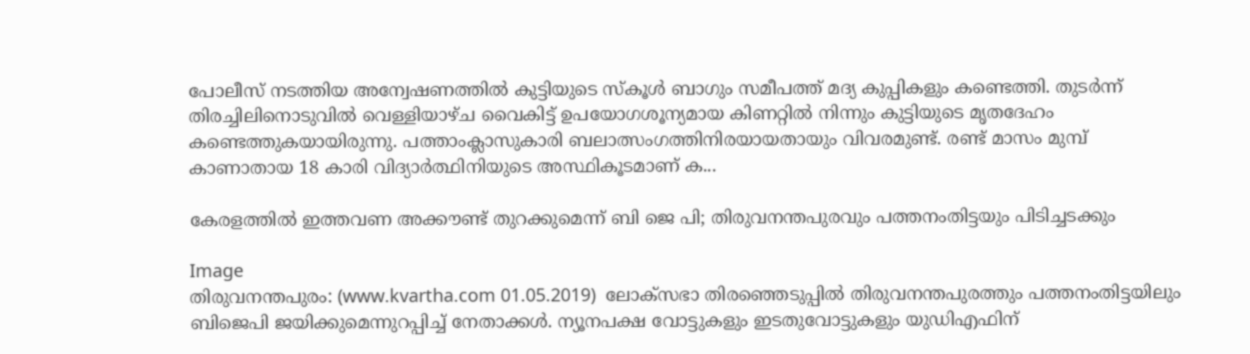പോലീസ് നടത്തിയ അന്വേഷണത്തില്‍ കുട്ടിയുടെ സ്‌കൂള്‍ ബാഗും സമീപത്ത് മദ്യ കുപ്പികളും കണ്ടെത്തി. തുടര്‍ന്ന് തിരച്ചിലിനൊടുവില്‍ വെള്ളിയാഴ്ച വൈകിട്ട് ഉപയോഗശൂന്യമായ കിണറ്റില്‍ നിന്നും കുട്ടിയുടെ മൃതദേഹം കണ്ടെത്തുകയായിരുന്നു. പത്താംക്ലാസുകാരി ബലാത്സംഗത്തിനിരയായതായും വിവരമുണ്ട്. രണ്ട് മാസം മുമ്പ് കാണാതായ 18 കാരി വിദ്യാര്‍ത്ഥിനിയുടെ അസ്ഥികൂടമാണ് ക...

കേരളത്തില്‍ ഇത്തവണ അക്കൗണ്ട് തുറക്കുമെന്ന് ബി ജെ പി; തിരുവനന്തപുരവും പത്തനംതിട്ടയും പിടിച്ചടക്കും

Image
തിരുവനന്തപുരം: (www.kvartha.com 01.05.2019)  ലോക്‌സഭാ തിരഞ്ഞെടുപ്പില്‍ തിരുവനന്തപുരത്തും പത്തനംതിട്ടയിലും ബിജെപി ജയിക്കുമെന്നുറപ്പിച്ച് നേതാക്കള്‍. ന്യൂനപക്ഷ വോട്ടുകളും ഇടതുവോട്ടുകളും യുഡിഎഫിന്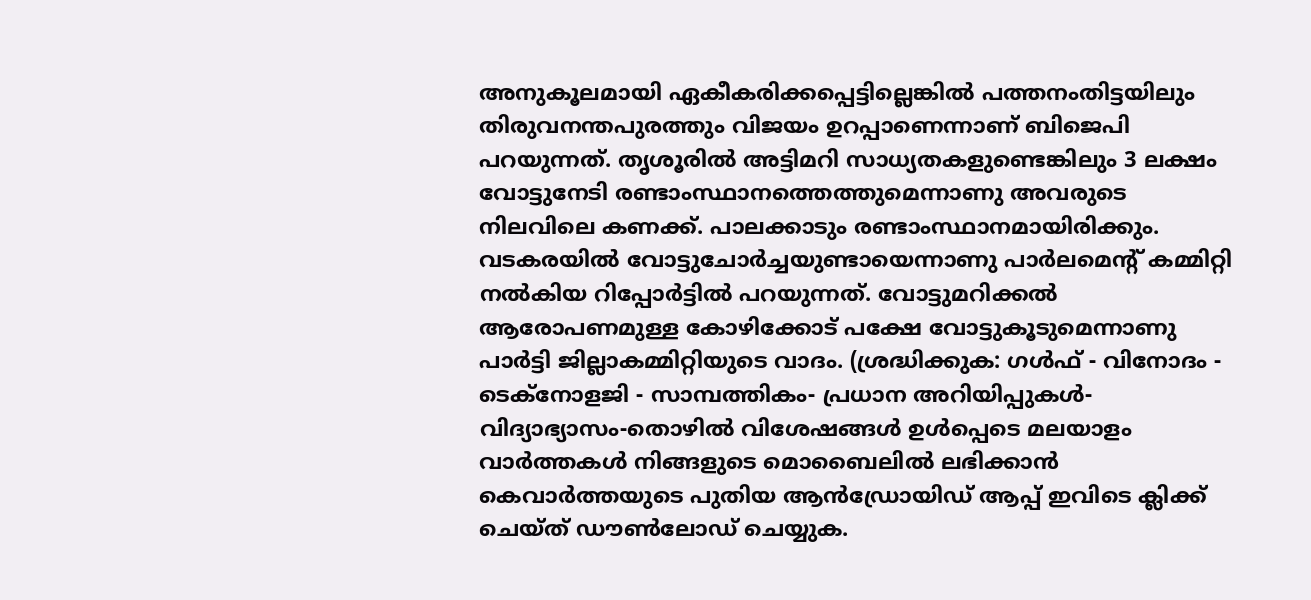അനുകൂലമായി ഏകീകരിക്കപ്പെട്ടില്ലെങ്കില്‍ പത്തനംതിട്ടയിലും തിരുവനന്തപുരത്തും വിജയം ഉറപ്പാണെന്നാണ് ബിജെപി പറയുന്നത്. തൃശൂരില്‍ അട്ടിമറി സാധ്യതകളുണ്ടെങ്കിലും 3 ലക്ഷം വോട്ടുനേടി രണ്ടാംസ്ഥാനത്തെത്തുമെന്നാണു അവരുടെ നിലവിലെ കണക്ക്. പാലക്കാടും രണ്ടാംസ്ഥാനമായിരിക്കും. വടകരയില്‍ വോട്ടുചോര്‍ച്ചയുണ്ടായെന്നാണു പാര്‍ലമെന്റ് കമ്മിറ്റി നല്‍കിയ റിപ്പോര്‍ട്ടില്‍ പറയുന്നത്. വോട്ടുമറിക്കല്‍ ആരോപണമുള്ള കോഴിക്കോട് പക്ഷേ വോട്ടുകൂടുമെന്നാണു പാര്‍ട്ടി ജില്ലാകമ്മിറ്റിയുടെ വാദം. (ശ്രദ്ധിക്കുക: ഗൾഫ് - വിനോദം - ടെക്നോളജി - സാമ്പത്തികം- പ്രധാന അറിയിപ്പുകൾ-വിദ്യാഭ്യാസം-തൊഴിൽ വിശേഷങ്ങൾ ഉൾപ്പെടെ മലയാളം വാർത്തകൾ നിങ്ങളുടെ മൊബൈലിൽ ലഭിക്കാൻ കെവാർത്തയുടെ പുതിയ ആൻഡ്രോയിഡ് ആപ്പ് ഇവിടെ ക്ലിക്ക് ചെയ്ത് ഡൗൺലോഡ് ചെയ്യുക.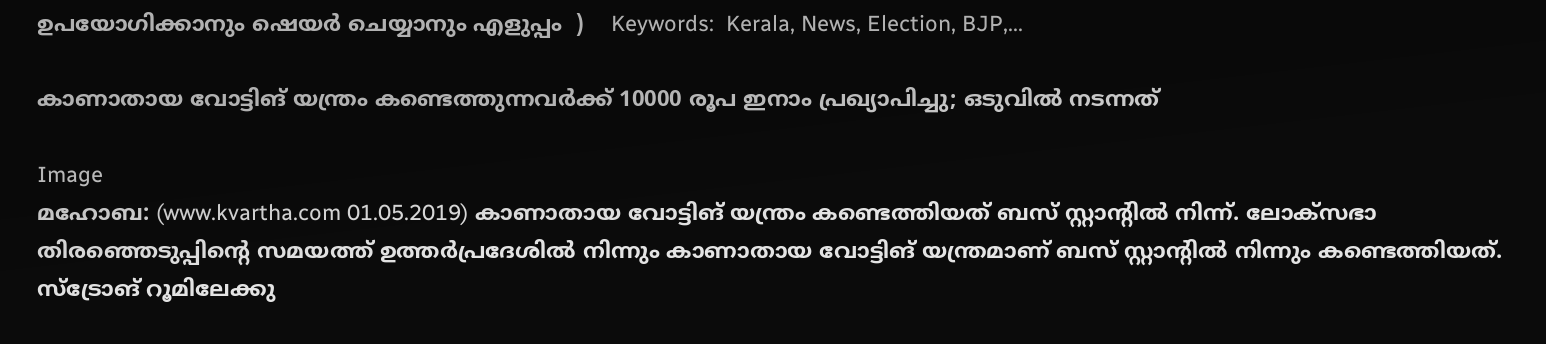ഉപയോഗിക്കാനും ഷെയർ ചെയ്യാനും എളുപ്പം  )    Keywords:  Kerala, News, Election, BJP,...

കാണാതായ വോട്ടിങ് യന്ത്രം കണ്ടെത്തുന്നവര്‍ക്ക് 10000 രൂപ ഇനാം പ്രഖ്യാപിച്ചു; ഒടുവില്‍ നടന്നത്

Image
മഹോബ: (www.kvartha.com 01.05.2019) കാണാതായ വോട്ടിങ് യന്ത്രം കണ്ടെത്തിയത് ബസ് സ്റ്റാന്റില്‍ നിന്ന്. ലോക്സഭാ തിരഞ്ഞെടുപ്പിന്റെ സമയത്ത് ഉത്തര്‍പ്രദേശില്‍ നിന്നും കാണാതായ വോട്ടിങ് യന്ത്രമാണ് ബസ് സ്റ്റാന്റില്‍ നിന്നും കണ്ടെത്തിയത്. സ്ട്രോങ് റൂമിലേക്കു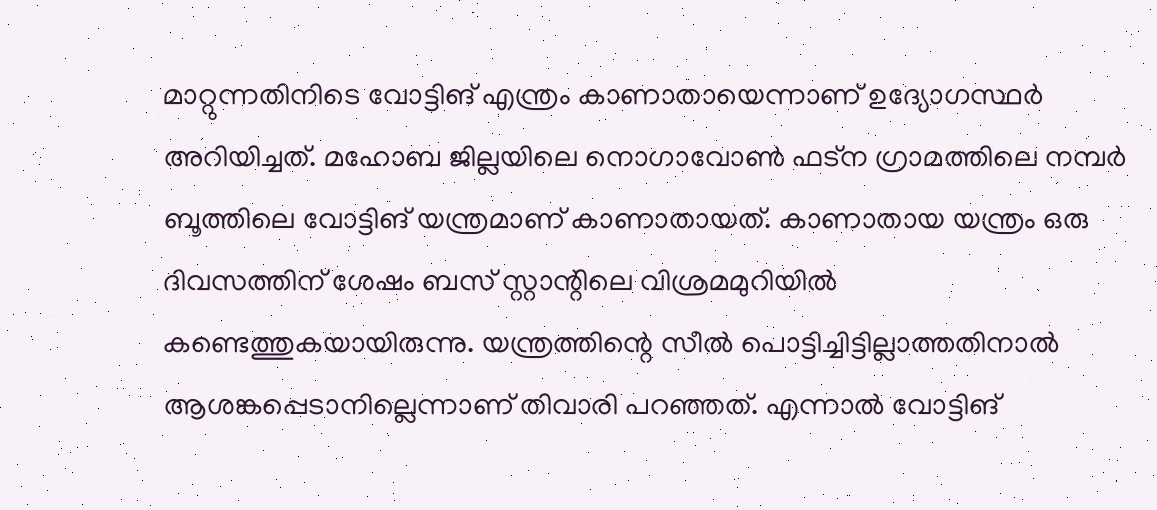മാറ്റുന്നതിനിടെ വോട്ടിങ് എന്ത്രം കാണാതായെന്നാണ് ഉദ്യോഗസ്ഥര്‍ അറിയിച്ചത്. മഹോബ ജില്ലയിലെ നൊഗാവോണ്‍ ഫട്ന ഗ്രാമത്തിലെ നമ്പര്‍ ബൂത്തിലെ വോട്ടിങ് യന്ത്രമാണ് കാണാതായത്. കാണാതായ യന്ത്രം ഒരു ദിവസത്തിന് ശേഷം ബസ് സ്റ്റാന്റിലെ വിശ്രമമുറിയില്‍ കണ്ടെത്തുകയായിരുന്നു. യന്ത്രത്തിന്റെ സീല്‍ പൊട്ടിച്ചിട്ടില്ലാത്തതിനാല്‍ ആശങ്കപ്പെടാനില്ലെന്നാണ് തിവാരി പറഞ്ഞത്. എന്നാല്‍ വോട്ടിങ്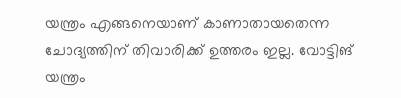യന്ത്രം എങ്ങനെയാണ് കാണാതായതെന്ന ചോദ്യത്തിന് തിവാരിക്ക് ഉത്തരം ഇല്ല. വോട്ടിങ് യന്ത്രം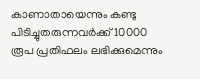കാണാതായെന്നും കണ്ടു പിടിച്ചുതരുന്നവര്‍ക്ക് 10000 രൂപ പ്രതിഫലം ലഭിക്കുമെന്നും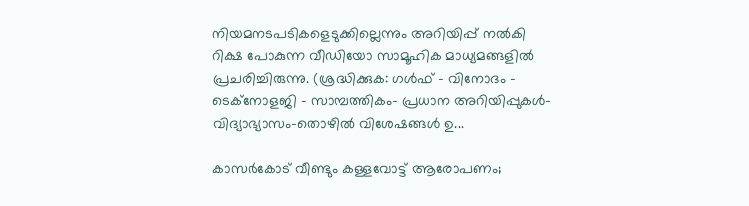നിയമനടപടികളെടുക്കില്ലെന്നും അറിയിപ്പ് നല്‍കി റിക്ഷ പോകുന്ന വീഡിയോ സാമൂഹിക മാധ്യമങ്ങളില്‍ പ്രചരിച്ചിരുന്നു. (ശ്രദ്ധിക്കുക: ഗൾഫ് - വിനോദം - ടെക്നോളജി - സാമ്പത്തികം- പ്രധാന അറിയിപ്പുകൾ-വിദ്യാഭ്യാസം-തൊഴിൽ വിശേഷങ്ങൾ ഉ...

കാസർകോട് വീണ്ടും കള്ളവോട്ട് ആരോപണം;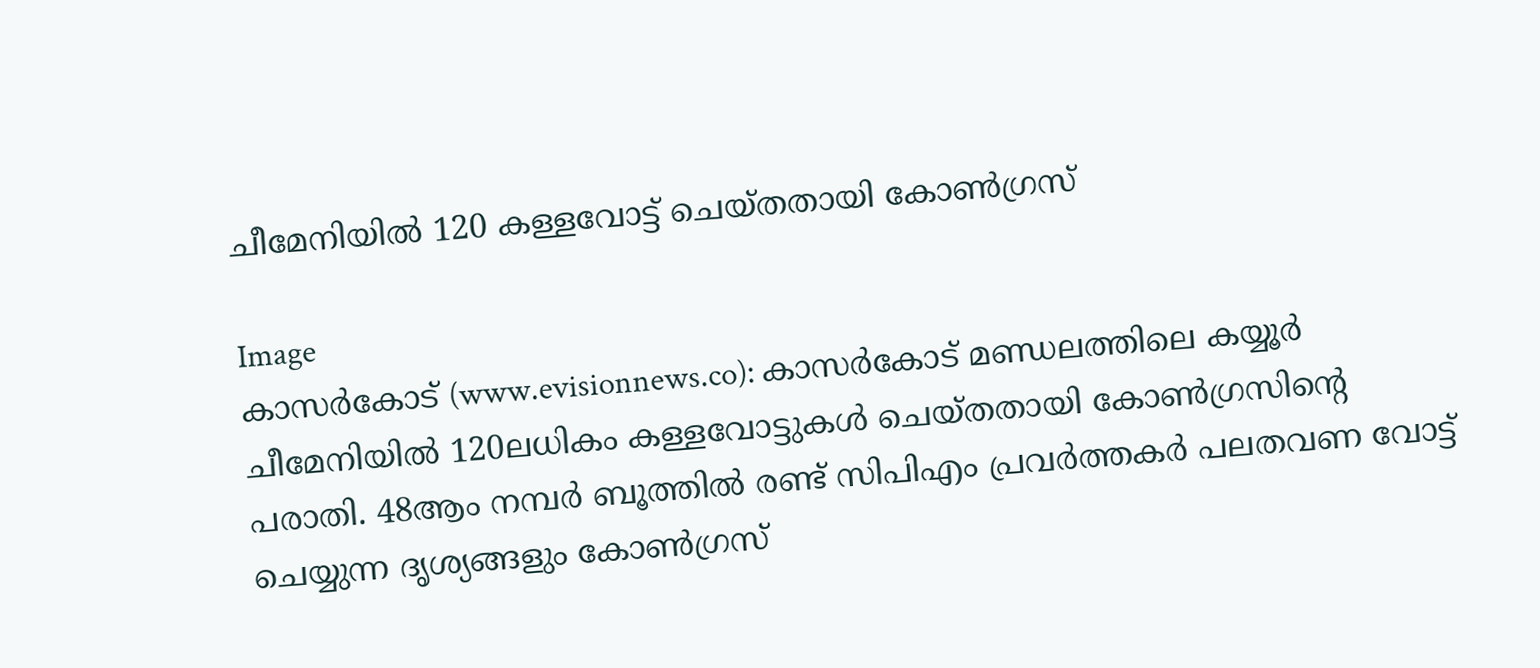ചീമേനിയിൽ 120 കള്ളവോട്ട് ചെയ്തതായി കോൺഗ്രസ്

Image
കാസർകോട് (www.evisionnews.co): കാസർകോട് മണ്ഡലത്തിലെ കയ്യൂർ ചീമേനിയിൽ 120ലധികം കള്ളവോട്ടുകൾ ചെയ്തതായി കോൺഗ്രസിന്‍റെ പരാതി. 48ആം നമ്പർ ബൂത്തിൽ രണ്ട് സിപിഎം പ്രവർത്തകർ പലതവണ വോട്ട് ചെയ്യുന്ന ദൃശ്യങ്ങളും കോൺഗ്രസ്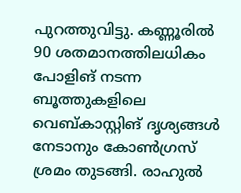പുറത്തുവിട്ടു. കണ്ണൂരിൽ 90 ശതമാനത്തിലധികം പോളിങ് നടന്ന ബൂത്തുകളിലെ വെബ്കാസ്റ്റിങ് ദൃശ്യങ്ങൾ നേടാനും കോൺഗ്രസ് ശ്രമം തുടങ്ങി. രാഹുൽ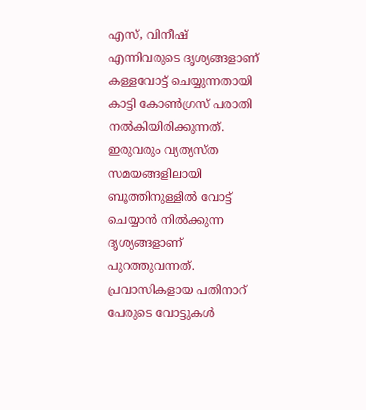എസ്, വിനീഷ് എന്നിവരുടെ ദൃശ്യങ്ങളാണ് കള്ളവോട്ട് ചെയ്യുന്നതായി കാട്ടി കോൺഗ്രസ് പരാതി നൽകിയിരിക്കുന്നത്. ഇരുവരും വ്യത്യസ്ത സമയങ്ങളിലായി ബൂത്തിനുള്ളിൽ വോട്ട് ചെയ്യാൻ നിൽക്കുന്ന ദൃശ്യങ്ങളാണ് പുറത്തുവന്നത്. പ്രവാസികളായ പതിനാറ് പേരുടെ വോട്ടുകൾ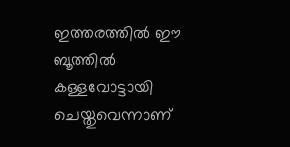ഇത്തരത്തിൽ ഈ ബൂത്തിൽ കള്ളവോട്ടായി ചെയ്തുവെന്നാണ്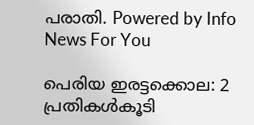പരാതി. Powered by Info News For You

പെരിയ ഇരട്ടക്കൊല: 2 പ്രതികള്‍കൂടി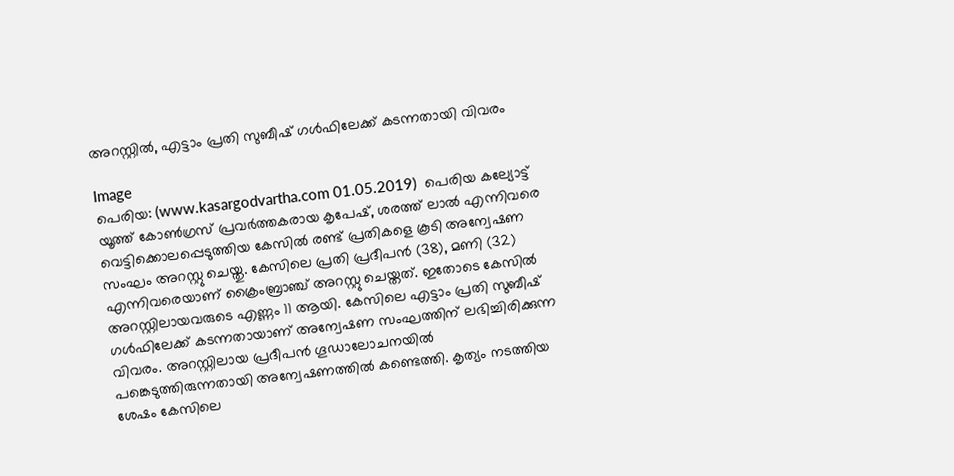അറസ്റ്റില്‍, എട്ടാം പ്രതി സുബീഷ് ഗള്‍ഫിലേക്ക് കടന്നതായി വിവരം

Image
പെരിയ: (www.kasargodvartha.com 01.05.2019)  പെരിയ കല്യോട്ട് യൂത്ത് കോണ്‍ഗ്രസ് പ്രവര്‍ത്തകരായ കൃപേഷ്, ശരത്ത് ലാല്‍ എന്നിവരെ വെട്ടിക്കൊലപ്പെടുത്തിയ കേസില്‍ രണ്ട് പ്രതികളെ കൂടി അന്വേഷണ സംഘം അറസ്റ്റു ചെയ്തു. കേസിലെ പ്രതി പ്രദീപന്‍ (38), മണി (32) എന്നിവരെയാണ് ക്രൈംബ്രാഞ്ച് അറസ്റ്റു ചെയ്തത്. ഇതോടെ കേസില്‍ അറസ്റ്റിലായവരുടെ എണ്ണം 11 ആയി. കേസിലെ എട്ടാം പ്രതി സുബീഷ് ഗള്‍ഫിലേക്ക് കടന്നതായാണ് അന്വേഷണ സംഘത്തിന് ലഭിച്ചിരിക്കുന്ന വിവരം. അറസ്റ്റിലായ പ്രദീപന്‍ ഗൂഡാലോചനയില്‍ പങ്കെടുത്തിരുന്നതായി അന്വേഷണത്തില്‍ കണ്ടെത്തി. കൃത്യം നടത്തിയ ശേഷം കേസിലെ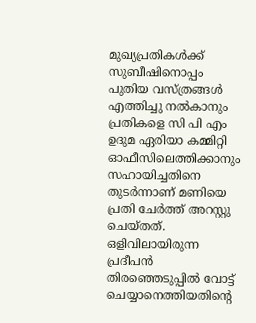മുഖ്യപ്രതികള്‍ക്ക് സുബീഷിനൊപ്പം പുതിയ വസ്ത്രങ്ങള്‍ എത്തിച്ചു നല്‍കാനും പ്രതികളെ സി പി എം ഉദുമ ഏരിയാ കമ്മിറ്റി ഓഫീസിലെത്തിക്കാനും സഹായിച്ചതിനെ തുടര്‍ന്നാണ് മണിയെ പ്രതി ചേര്‍ത്ത് അറസ്റ്റു ചെയ്തത്. ഒളിവിലായിരുന്ന പ്രദീപന്‍ തിരഞ്ഞെടുപ്പില്‍ വോട്ട് ചെയ്യാനെത്തിയതിന്റെ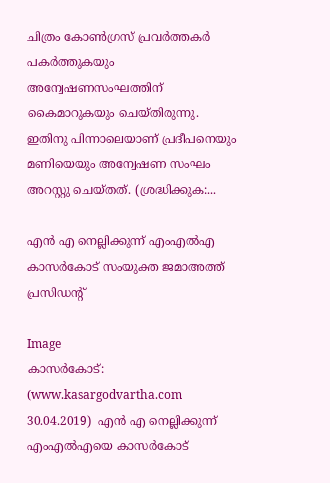ചിത്രം കോണ്‍ഗ്രസ് പ്രവര്‍ത്തകര്‍ പകര്‍ത്തുകയും അന്വേഷണസംഘത്തിന് കൈമാറുകയും ചെയ്തിരുന്നു. ഇതിനു പിന്നാലെയാണ് പ്രദീപനെയും മണിയെയും അന്വേഷണ സംഘം അറസ്റ്റു ചെയ്തത്. (ശ്രദ്ധിക്കുക:...

എന്‍ എ നെല്ലിക്കുന്ന് എംഎല്‍എ കാസര്‍കോട് സംയുക്ത ജമാഅത്ത് പ്രസിഡന്റ്

Image
കാസര്‍കോട്: (www.kasargodvartha.com 30.04.2019)  എന്‍ എ നെല്ലിക്കുന്ന് എംഎല്‍എയെ കാസര്‍കോട്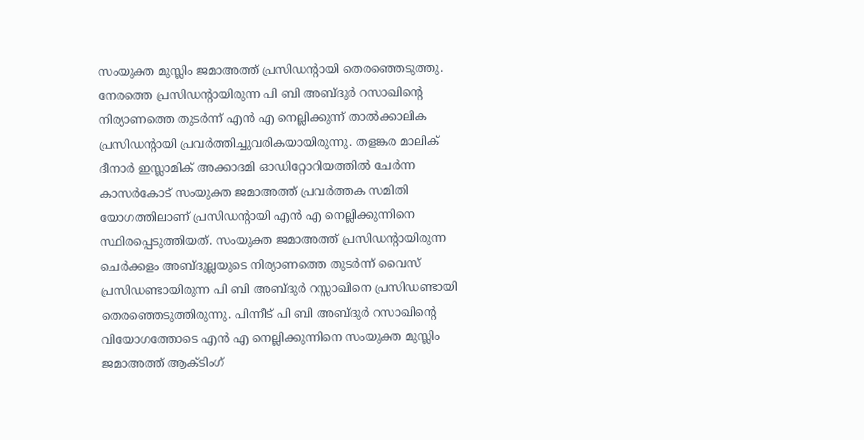സംയുക്ത മുസ്ലിം ജമാഅത്ത് പ്രസിഡന്റായി തെരഞ്ഞെടുത്തു. നേരത്തെ പ്രസിഡന്റായിരുന്ന പി ബി അബ്ദുര്‍ റസാഖിന്റെ നിര്യാണത്തെ തുടര്‍ന്ന് എന്‍ എ നെല്ലിക്കുന്ന് താല്‍ക്കാലിക പ്രസിഡന്റായി പ്രവര്‍ത്തിച്ചുവരികയായിരുന്നു. തളങ്കര മാലിക് ദീനാര്‍ ഇസ്ലാമിക് അക്കാദമി ഓഡിറ്റോറിയത്തില്‍ ചേര്‍ന്ന കാസര്‍കോട് സംയുക്ത ജമാഅത്ത് പ്രവര്‍ത്തക സമിതി യോഗത്തിലാണ് പ്രസിഡന്റായി എന്‍ എ നെല്ലിക്കുന്നിനെ സ്ഥിരപ്പെടുത്തിയത്. സംയുക്ത ജമാഅത്ത് പ്രസിഡന്റായിരുന്ന ചെര്‍ക്കളം അബ്ദുല്ലയുടെ നിര്യാണത്തെ തുടര്‍ന്ന് വൈസ് പ്രസിഡണ്ടായിരുന്ന പി ബി അബ്ദുര്‍ റസ്സാഖിനെ പ്രസിഡണ്ടായി തെരഞ്ഞെടുത്തിരുന്നു. പിന്നീട് പി ബി അബ്ദുര്‍ റസാഖിന്റെ വിയോഗത്തോടെ എന്‍ എ നെല്ലിക്കുന്നിനെ സംയുക്ത മുസ്ലിം ജമാഅത്ത് ആക്ടിംഗ്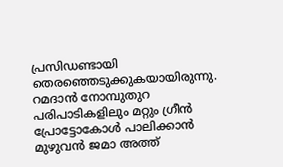പ്രസിഡണ്ടായി തെരഞ്ഞെടുക്കുകയായിരുന്നു. റമദാന്‍ നോമ്പുതുറ പരിപാടികളിലും മറ്റും ഗ്രീന്‍ പ്രോട്ടോകോള്‍ പാലിക്കാന്‍ മുഴുവന്‍ ജമാ അത്ത്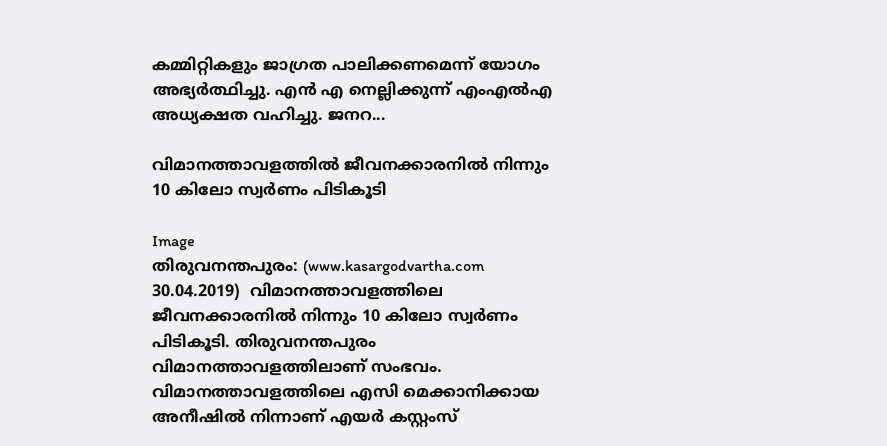കമ്മിറ്റികളും ജാഗ്രത പാലിക്കണമെന്ന് യോഗം അഭ്യര്‍ത്ഥിച്ചു. എന്‍ എ നെല്ലിക്കുന്ന് എംഎല്‍എ അധ്യക്ഷത വഹിച്ചു. ജനറ...

വിമാനത്താവളത്തില്‍ ജീവനക്കാരനില്‍ നിന്നും 10 കിലോ സ്വര്‍ണം പിടികൂടി

Image
തിരുവനന്തപുരം: (www.kasargodvartha.com 30.04.2019)  വിമാനത്താവളത്തിലെ ജീവനക്കാരനില്‍ നിന്നും 10 കിലോ സ്വര്‍ണം പിടികൂടി. തിരുവനന്തപുരം വിമാനത്താവളത്തിലാണ് സംഭവം. വിമാനത്താവളത്തിലെ എസി മെക്കാനിക്കായ അനീഷില്‍ നിന്നാണ് എയര്‍ കസ്റ്റംസ്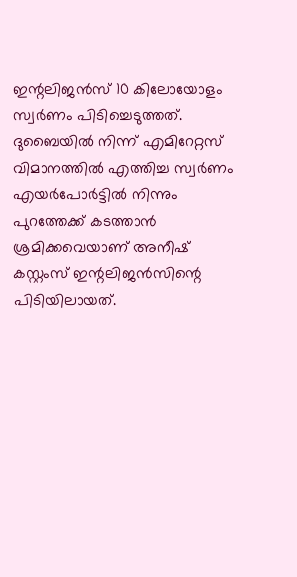ഇന്റലിജന്‍സ് 10 കിലോയോളം സ്വര്‍ണം പിടിച്ചെടുത്തത്. ദുബൈയില്‍ നിന്ന് എമിറേറ്റസ് വിമാനത്തില്‍ എത്തിച്ച സ്വര്‍ണം എയര്‍പോര്‍ട്ടില്‍ നിന്നും പുറത്തേക്ക് കടത്താന്‍ ശ്രമിക്കവെയാണ് അനീഷ് കസ്റ്റംസ് ഇന്റലിജന്‍സിന്റെ പിടിയിലായത്.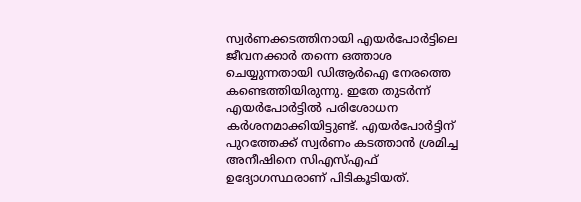സ്വര്‍ണക്കടത്തിനായി എയര്‍പോര്‍ട്ടിലെ ജീവനക്കാര്‍ തന്നെ ഒത്താശ ചെയ്യുന്നതായി ഡിആര്‍ഐ നേരത്തെ കണ്ടെത്തിയിരുന്നു. ഇതേ തുടര്‍ന്ന് എയര്‍പോര്‍ട്ടില്‍ പരിശോധന കര്‍ശനമാക്കിയിട്ടുണ്ട്. എയര്‍പോര്‍ട്ടിന് പുറത്തേക്ക് സ്വര്‍ണം കടത്താന്‍ ശ്രമിച്ച അനീഷിനെ സിഎസ്എഫ് ഉദ്യോഗസ്ഥരാണ് പിടികൂടിയത്.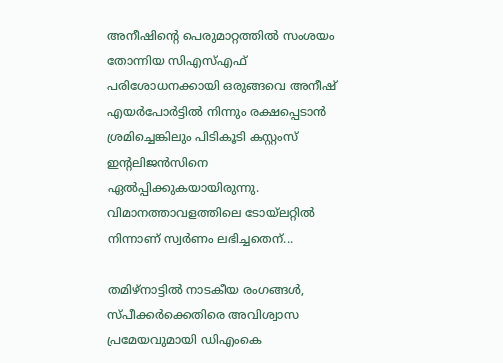അനീഷിന്റെ പെരുമാറ്റത്തില്‍ സംശയം തോന്നിയ സിഎസ്എഫ് പരിശോധനക്കായി ഒരുങ്ങവെ അനീഷ് എയര്‍പോര്‍ട്ടില്‍ നിന്നും രക്ഷപ്പെടാന്‍ ശ്രമിച്ചെങ്കിലും പിടികൂടി കസ്റ്റംസ് ഇന്റലിജന്‍സിനെ ഏല്‍പ്പിക്കുകയായിരുന്നു. വിമാനത്താവളത്തിലെ ടോയ്‌ലറ്റില്‍ നിന്നാണ് സ്വര്‍ണം ലഭിച്ചതെന്...

തമിഴ്‌നാട്ടില്‍ നാടകീയ രംഗങ്ങള്‍, സ്പീക്കര്‍ക്കെതിരെ അവിശ്വാസ പ്രമേയവുമായി ഡിഎംകെ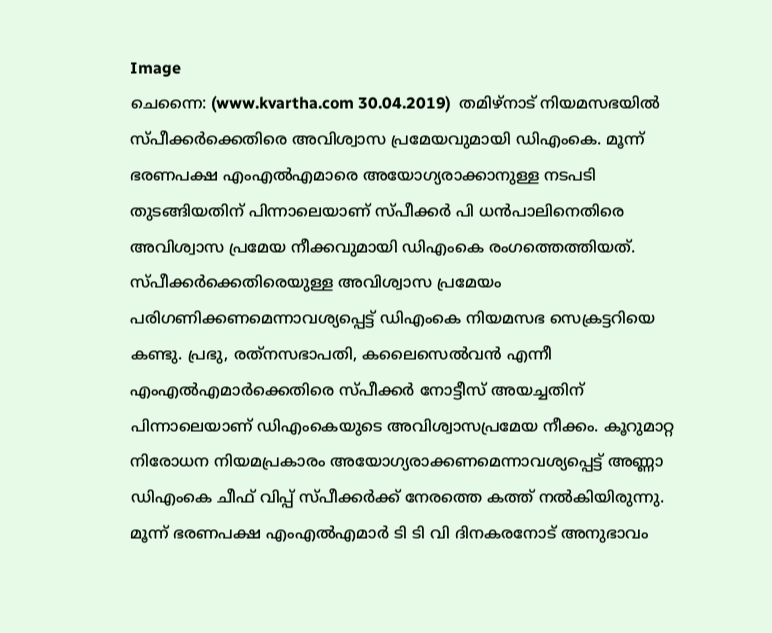Image
ചെന്നൈ: (www.kvartha.com 30.04.2019)  തമിഴ്‌നാട് നിയമസഭയില്‍ സ്പീക്കര്‍ക്കെതിരെ അവിശ്വാസ പ്രമേയവുമായി ഡിഎംകെ. മൂന്ന് ഭരണപക്ഷ എംഎല്‍എമാരെ അയോഗ്യരാക്കാനുള്ള നടപടി തുടങ്ങിയതിന് പിന്നാലെയാണ് സ്പീക്കര്‍ പി ധന്‍പാലിനെതിരെ അവിശ്വാസ പ്രമേയ നീക്കവുമായി ഡിഎംകെ രംഗത്തെത്തിയത്. സ്പീക്കര്‍ക്കെതിരെയുള്ള അവിശ്വാസ പ്രമേയം പരിഗണിക്കണമെന്നാവശ്യപ്പെട്ട് ഡിഎംകെ നിയമസഭ സെക്രട്ടറിയെ കണ്ടു. പ്രഭു, രത്‌നസഭാപതി, കലൈസെല്‍വന്‍ എന്നീ എംഎല്‍എമാര്‍ക്കെതിരെ സ്പീക്കര്‍ നോട്ടീസ് അയച്ചതിന് പിന്നാലെയാണ് ഡിഎംകെയുടെ അവിശ്വാസപ്രമേയ നീക്കം. കൂറുമാറ്റ നിരോധന നിയമപ്രകാരം അയോഗ്യരാക്കണമെന്നാവശ്യപ്പെട്ട് അണ്ണാ ഡിഎംകെ ചീഫ് വിപ്പ് സ്പീക്കര്‍ക്ക് നേരത്തെ കത്ത് നല്‍കിയിരുന്നു. മൂന്ന് ഭരണപക്ഷ എംഎല്‍എമാര്‍ ടി ടി വി ദിനകരനോട് അനുഭാവം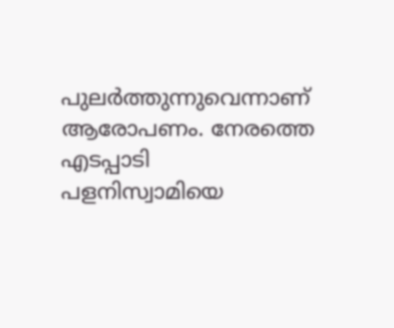പുലര്‍ത്തുന്നുവെന്നാണ് ആരോപണം. നേരത്തെ എടപ്പാടി പളനിസ്വാമിയെ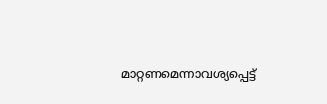മാറ്റണമെന്നാവശ്യപ്പെട്ട്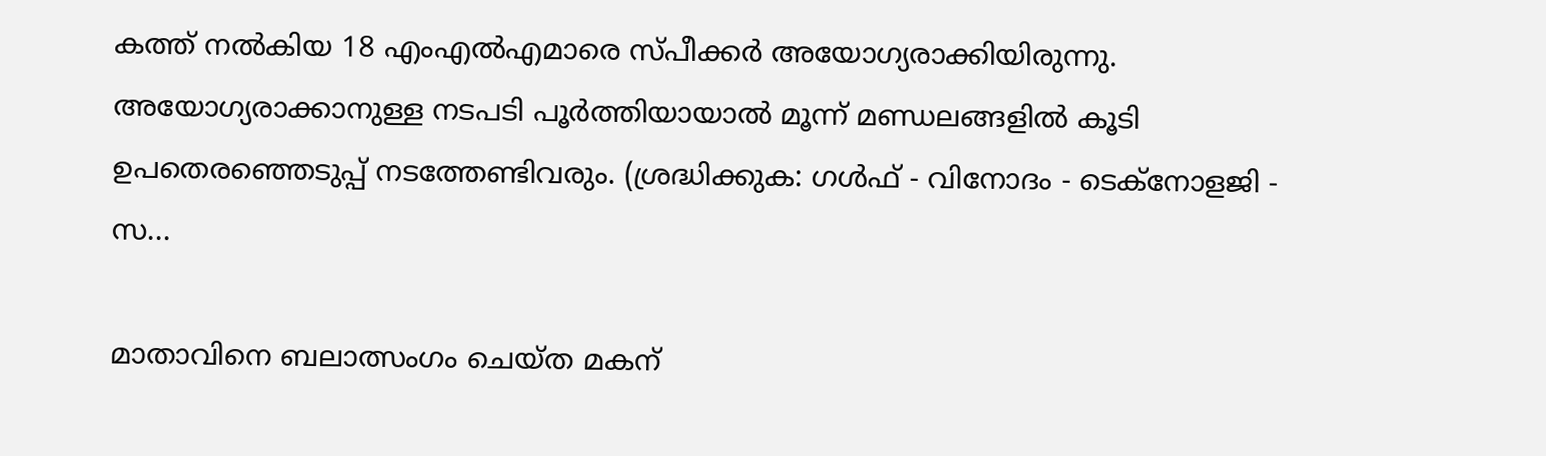കത്ത് നല്‍കിയ 18 എംഎല്‍എമാരെ സ്പീക്കര്‍ അയോഗ്യരാക്കിയിരുന്നു. അയോഗ്യരാക്കാനുള്ള നടപടി പൂര്‍ത്തിയായാല്‍ മൂന്ന് മണ്ഡലങ്ങളില്‍ കൂടി ഉപതെരഞ്ഞെടുപ്പ് നടത്തേണ്ടിവരും. (ശ്രദ്ധിക്കുക: ഗൾഫ് - വിനോദം - ടെക്നോളജി - സ...

മാതാവിനെ ബലാത്സംഗം ചെയ്ത മകന്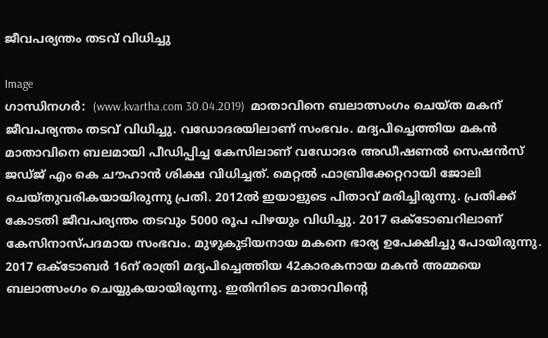ജീവപര്യന്തം തടവ് വിധിച്ചു

Image
ഗാന്ധിനഗര്‍:  (www.kvartha.com 30.04.2019)  മാതാവിനെ ബലാത്സംഗം ചെയ്ത മകന് ജീവപര്യന്തം തടവ് വിധിച്ചു. വഡോദരയിലാണ് സംഭവം. മദ്യപിച്ചെത്തിയ മകന്‍ മാതാവിനെ ബലമായി പീഡിപ്പിച്ച കേസിലാണ് വഡോദര അഡീഷണല്‍ സെഷന്‍സ് ജഡ്ജ് എം കെ ചൗഹാന്‍ ശിക്ഷ വിധിച്ചത്. മെറ്റല്‍ ഫാബ്രിക്കേറ്ററായി ജോലി ചെയ്തുവരികയായിരുന്നു പ്രതി. 2012ല്‍ ഇയാളുടെ പിതാവ് മരിച്ചിരുന്നു. പ്രതിക്ക് കോടതി ജീവപര്യന്തം തടവും 5000 രൂപ പിഴയും വിധിച്ചു. 2017 ഒക്ടോബറിലാണ് കേസിനാസ്പദമായ സംഭവം. മുഴുകുടിയനായ മകനെ ഭാര്യ ഉപേക്ഷിച്ചു പോയിരുന്നു. 2017 ഒക്ടോബര്‍ 16ന് രാത്രി മദ്യപിച്ചെത്തിയ 42കാരകനായ മകന്‍ അമ്മയെ ബലാത്സംഗം ചെയ്യുകയായിരുന്നു. ഇതിനിടെ മാതാവിന്റെ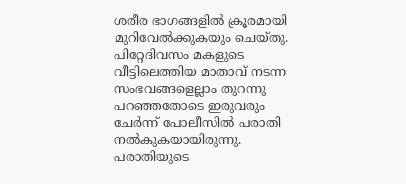ശരീര ഭാഗങ്ങളില്‍ ക്രൂരമായി മുറിവേല്‍ക്കുകയും ചെയ്തു. പിറ്റേദിവസം മകളുടെ വീട്ടിലെത്തിയ മാതാവ് നടന്ന സംഭവങ്ങളെല്ലാം തുറന്നു പറഞ്ഞതോടെ ഇരുവരും ചേര്‍ന്ന് പോലീസില്‍ പരാതി നല്‍കുകയായിരുന്നു. പരാതിയുടെ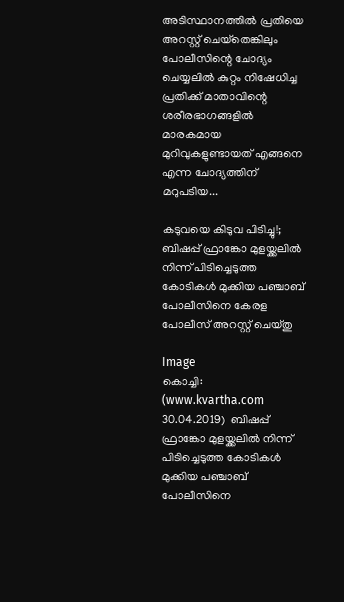അടിസ്ഥാനത്തില്‍ പ്രതിയെ അറസ്റ്റ് ചെയ്‌തെങ്കിലും പോലീസിന്റെ ചോദ്യം ചെയ്യലില്‍ കുറ്റം നിഷേധിച്ച പ്രതിക്ക് മാതാവിന്റെ ശരീരഭാഗങ്ങളില്‍ മാരകമായ മുറിവുകളുണ്ടായത് എങ്ങനെ എന്ന ചോദ്യത്തിന് മറുപടിയ...

കടുവയെ കിടുവ പിടിച്ചു!; ബിഷപ്പ് ഫ്രാങ്കോ മുളയ്ക്കലില്‍ നിന്ന് പിടിച്ചെടുത്ത കോടികള്‍ മുക്കിയ പഞ്ചാബ് പോലീസിനെ കേരള പോലീസ് അറസ്റ്റ് ചെയ്തു

Image
കൊച്ചി:  (www.kvartha.com 30.04.2019)  ബിഷപ്പ് ഫ്രാങ്കോ മുളയ്ക്കലില്‍ നിന്ന് പിടിച്ചെടുത്ത കോടികള്‍ മുക്കിയ പഞ്ചാബ് പോലീസിനെ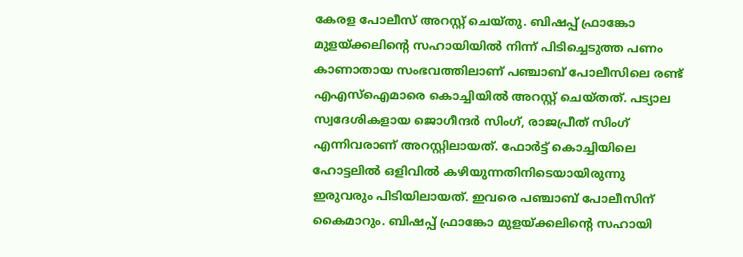കേരള പോലീസ് അറസ്റ്റ് ചെയ്തു. ബിഷപ്പ് ഫ്രാങ്കോ മുളയ്ക്കലിന്റെ സഹായിയില്‍ നിന്ന് പിടിച്ചെടുത്ത പണം കാണാതായ സംഭവത്തിലാണ് പഞ്ചാബ് പോലീസിലെ രണ്ട് എഎസ്‌ഐമാരെ കൊച്ചിയില്‍ അറസ്റ്റ് ചെയ്തത്. പട്യാല സ്വദേശികളായ ജൊഗീന്ദര്‍ സിംഗ്, രാജപ്രീത് സിംഗ് എന്നിവരാണ് അറസ്റ്റിലായത്. ഫോര്‍ട്ട് കൊച്ചിയിലെ ഹോട്ടലില്‍ ഒളിവില്‍ കഴിയുന്നതിനിടെയായിരുന്നു ഇരുവരും പിടിയിലായത്. ഇവരെ പഞ്ചാബ് പോലീസിന് കൈമാറും. ബിഷപ്പ് ഫ്രാങ്കോ മുളയ്ക്കലിന്റെ സഹായി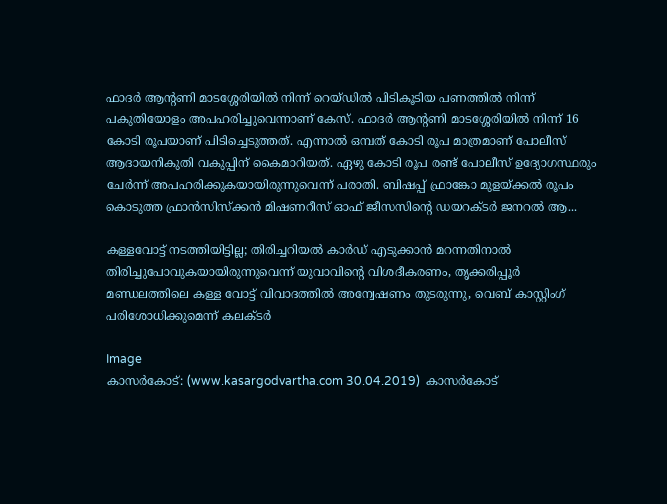ഫാദര്‍ ആന്റണി മാടശ്ശേരിയില്‍ നിന്ന് റെയ്ഡില്‍ പിടികൂടിയ പണത്തില്‍ നിന്ന് പകുതിയോളം അപഹരിച്ചുവെന്നാണ് കേസ്. ഫാദര്‍ ആന്റണി മാടശ്ശേരിയില്‍ നിന്ന് 16 കോടി രൂപയാണ് പിടിച്ചെടുത്തത്. എന്നാല്‍ ഒമ്പത് കോടി രൂപ മാത്രമാണ് പോലീസ് ആദായനികുതി വകുപ്പിന് കൈമാറിയത്. ഏഴു കോടി രൂപ രണ്ട് പോലീസ് ഉദ്യോഗസ്ഥരും ചേര്‍ന്ന് അപഹരിക്കുകയായിരുന്നുവെന്ന് പരാതി. ബിഷപ്പ് ഫ്രാങ്കോ മുളയ്ക്കല്‍ രൂപം കൊടുത്ത ഫ്രാന്‍സിസ്‌ക്കന്‍ മിഷണറീസ് ഓഫ് ജീസസിന്റെ ഡയറക്ടര്‍ ജനറല്‍ ആ...

കള്ളവോട്ട് നടത്തിയിട്ടില്ല; തിരിച്ചറിയല്‍ കാര്‍ഡ് എടുക്കാന്‍ മറന്നതിനാല്‍ തിരിച്ചുപോവുകയായിരുന്നുവെന്ന് യുവാവിന്റെ വിശദീകരണം, തൃക്കരിപ്പൂര്‍ മണ്ഡലത്തിലെ കള്ള വോട്ട് വിവാദത്തില്‍ അന്വേഷണം തുടരുന്നു, വെബ് കാസ്റ്റിംഗ് പരിശോധിക്കുമെന്ന് കലക്ടര്‍

Image
കാസര്‍കോട്: (www.kasargodvartha.com 30.04.2019)  കാസര്‍കോട്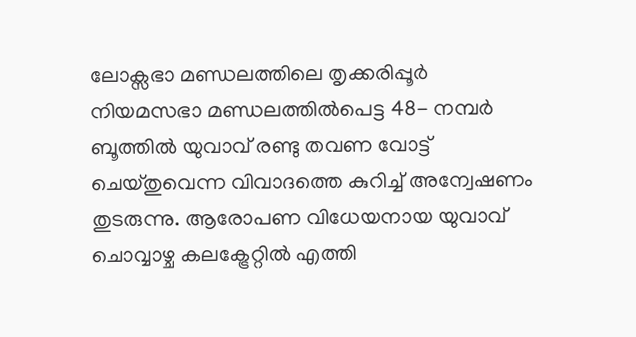ലോക്സഭാ മണ്ഡലത്തിലെ തൃക്കരിപ്പൂര്‍ നിയമസഭാ മണ്ഡലത്തില്‍പെട്ട 48- നമ്പര്‍ ബൂത്തില്‍ യുവാവ് രണ്ടു തവണ വോട്ട് ചെയ്തുവെന്ന വിവാദത്തെ കുറിച്ച് അന്വേഷണം തുടരുന്നു. ആരോപണ വിധേയനായ യുവാവ് ചൊവ്വാഴ്ച കലക്ട്രേറ്റില്‍ എത്തി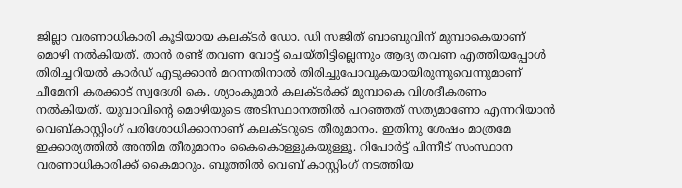ജില്ലാ വരണാധികാരി കൂടിയായ കലക്ടര്‍ ഡോ. ഡി സജിത് ബാബുവിന് മുമ്പാകെയാണ് മൊഴി നല്‍കിയത്. താന്‍ രണ്ട് തവണ വോട്ട് ചെയ്തിട്ടില്ലെന്നും ആദ്യ തവണ എത്തിയപ്പോള്‍ തിരിച്ചറിയല്‍ കാര്‍ഡ് എടുക്കാന്‍ മറന്നതിനാല്‍ തിരിച്ചുപോവുകയായിരുന്നുവെന്നുമാണ് ചീമേനി കരക്കാട് സ്വദേശി കെ. ശ്യാംകുമാര്‍ കലക്ടര്‍ക്ക് മുമ്പാകെ വിശദീകരണം നല്‍കിയത്. യുവാവിന്റെ മൊഴിയുടെ അടിസ്ഥാനത്തില്‍ പറഞ്ഞത് സത്യമാണോ എന്നറിയാന്‍ വെബ്കാസ്റ്റിംഗ് പരിശോധിക്കാനാണ് കലക്ടറുടെ തീരുമാനം. ഇതിനു ശേഷം മാത്രമേ ഇക്കാര്യത്തില്‍ അന്തിമ തീരുമാനം കൈകൊള്ളുകയുള്ളൂ. റിപോര്‍ട്ട് പിന്നീട് സംസ്ഥാന വരണാധികാരിക്ക് കൈമാറും. ബൂത്തില്‍ വെബ് കാസ്റ്റിംഗ് നടത്തിയ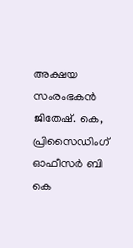അക്ഷയ സംരംഭകന്‍ ജിതേഷ്. കെ, പ്രിസൈഡിംഗ് ഓഫീസര്‍ ബി കെ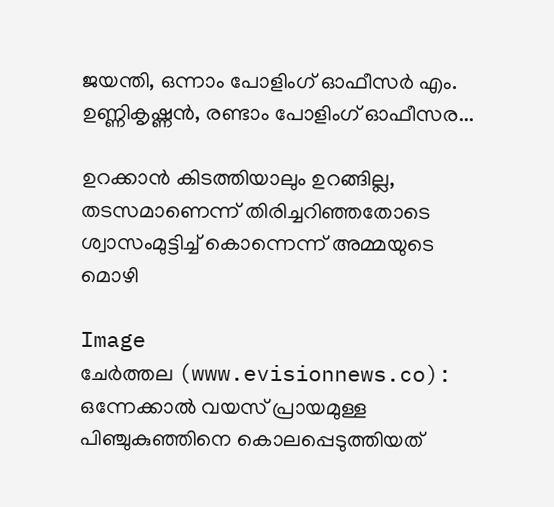ജയന്തി, ഒന്നാം പോളിംഗ് ഓഫീസര്‍ എം. ഉണ്ണികൃഷ്ണന്‍, രണ്ടാം പോളിംഗ് ഓഫീസര...

ഉറക്കാന്‍ കിടത്തിയാലും ഉറങ്ങില്ല, തടസമാണെന്ന് തിരിച്ചറിഞ്ഞതോടെ ശ്വാസംമുട്ടിച്ച് കൊന്നെന്ന് അമ്മയുടെ മൊഴി

Image
ചേര്‍ത്തല (www.evisionnews.co): ഒന്നേക്കാല്‍ വയസ് പ്രായമുള്ള പിഞ്ചുകുഞ്ഞിനെ കൊലപ്പെടുത്തിയത്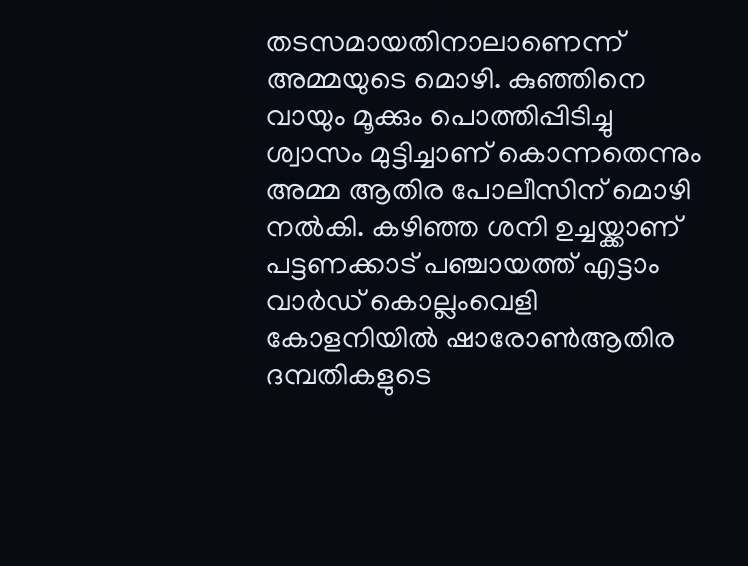തടസമായതിനാലാണെന്ന് അമ്മയുടെ മൊഴി. കുഞ്ഞിനെ വായും മൂക്കും പൊത്തിപ്പിടിച്ചു ശ്വാസം മുട്ടിച്ചാണ് കൊന്നതെന്നും അമ്മ ആതിര പോലീസിന് മൊഴി നല്‍കി. കഴിഞ്ഞ ശനി ഉച്ചയ്ക്കാണ് പട്ടണക്കാട് പഞ്ചായത്ത് എട്ടാം വാര്‍ഡ് കൊല്ലംവെളി കോളനിയില്‍ ഷാരോണ്‍ആതിര ദമ്പതികളുടെ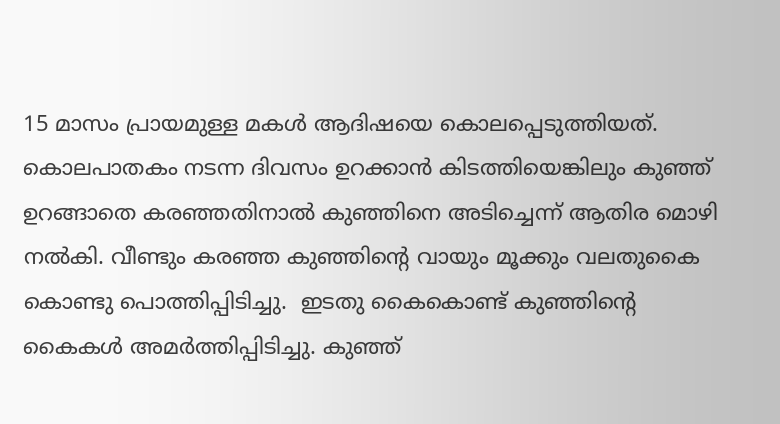15 മാസം പ്രായമുള്ള മകള്‍ ആദിഷയെ കൊലപ്പെടുത്തിയത്. കൊലപാതകം നടന്ന ദിവസം ഉറക്കാന്‍ കിടത്തിയെങ്കിലും കുഞ്ഞ് ഉറങ്ങാതെ കരഞ്ഞതിനാല്‍ കുഞ്ഞിനെ അടിച്ചെന്ന് ആതിര മൊഴി നല്‍കി. വീണ്ടും കരഞ്ഞ കുഞ്ഞിന്റെ വായും മൂക്കും വലതുകൈ കൊണ്ടു പൊത്തിപ്പിടിച്ചു.  ഇടതു കൈകൊണ്ട് കുഞ്ഞിന്റെ കൈകള്‍ അമര്‍ത്തിപ്പിടിച്ചു. കുഞ്ഞ്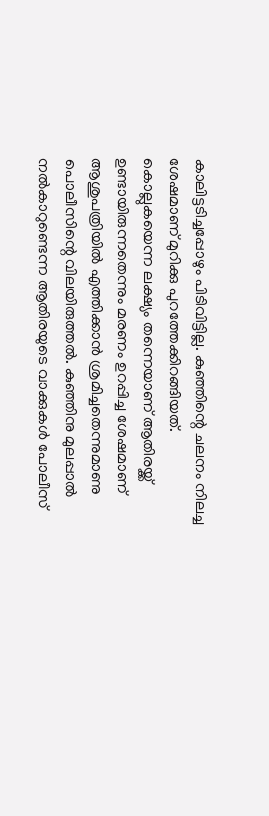കാലിട്ടടിച്ചപ്പോഴും പിടിവിട്ടില്ല. കുഞ്ഞിന്റെ ചലനം നിലച്ച ശേഷമാണ് മുറിക്കു പുറത്തേക്കിറങ്ങിയത്. കൊല്ലുകയെന്ന ലക്ഷ്യം തന്നെയാണ് ആതിരയ്ക്ക് ഉണ്ടായിരുന്നതെന്നും മരണം ഉറപ്പിച്ച ശേഷമാണ് ആശുപത്രിയില്‍ എത്തിക്കാന്‍ ശ്രമിച്ചതെന്നുമാണു പൊലീസിന്റെ വിലയിരുത്തല്‍. കുഞ്ഞിനു മുലപ്പാല്‍ നല്‍കാറുണ്ടെന്ന ആതിരയുടെ വാക്കുകള്‍ പോലീസ്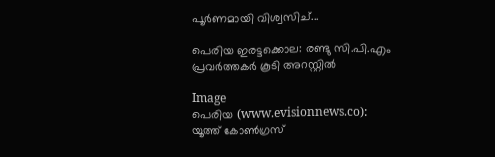പൂര്‍ണമായി വിശ്വസിച്...

പെരിയ ഇരട്ടക്കൊല: രണ്ടു സി.പി.എം പ്രവര്‍ത്തകര്‍ കൂടി അറസ്റ്റില്‍

Image
പെരിയ (www.evisionnews.co): യൂത്ത് കോണ്‍ഗ്രസ്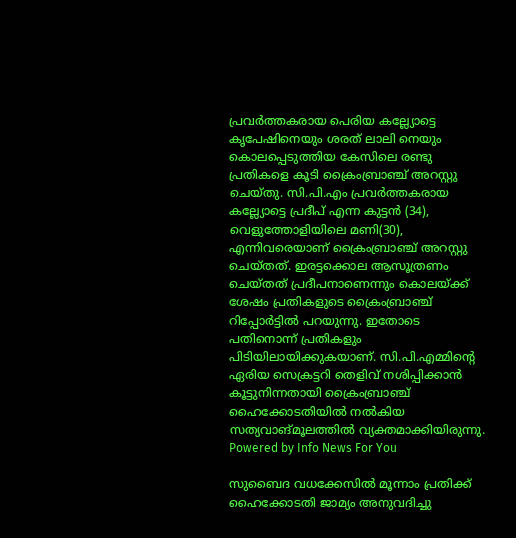പ്രവര്‍ത്തകരായ പെരിയ കല്ല്യോട്ടെ കൃപേഷിനെയും ശരത് ലാലി നെയും കൊലപ്പെടുത്തിയ കേസിലെ രണ്ടു പ്രതികളെ കൂടി ക്രൈംബ്രാഞ്ച് അറസ്റ്റു ചെയ്തു. സി.പി.എം പ്രവര്‍ത്തകരായ കല്ല്യോട്ടെ പ്രദീപ് എന്ന കുട്ടന്‍ (34), വെളുത്തോളിയിലെ മണി(30), എന്നിവരെയാണ് ക്രൈംബ്രാഞ്ച് അറസ്റ്റു ചെയ്തത്. ഇരട്ടക്കൊല ആസൂത്രണം ചെയ്തത് പ്രദീപനാണെന്നും കൊലയ്ക്ക് ശേഷം പ്രതികളുടെ ക്രൈംബ്രാഞ്ച് റിപ്പോര്‍ട്ടില്‍ പറയുന്നു. ഇതോടെ പതിനൊന്ന് പ്രതികളും പിടിയിലായിക്കുകയാണ്. സി.പി.എമ്മിന്റെ ഏരിയ സെക്രട്ടറി തെളിവ് നശിപ്പിക്കാന്‍ കൂട്ടുനിന്നതായി ക്രൈംബ്രാഞ്ച് ഹൈക്കോടതിയില്‍ നല്‍കിയ സത്യവാങ്മൂലത്തില്‍ വ്യക്തമാക്കിയിരുന്നു. Powered by Info News For You

സുബൈദ വധക്കേസില്‍ മൂന്നാം പ്രതിക്ക് ഹൈക്കോടതി ജാമ്യം അനുവദിച്ചു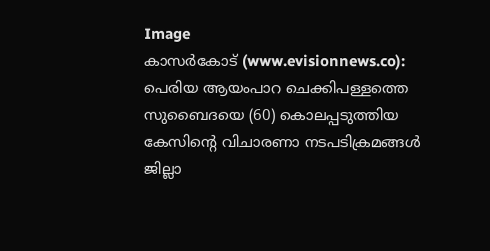Image
കാസര്‍കോട് (www.evisionnews.co): പെരിയ ആയംപാറ ചെക്കിപള്ളത്തെ സുബൈദയെ (60) കൊലപ്പടുത്തിയ കേസിന്റെ വിചാരണാ നടപടിക്രമങ്ങള്‍ ജില്ലാ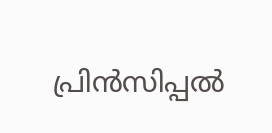പ്രിന്‍സിപ്പല്‍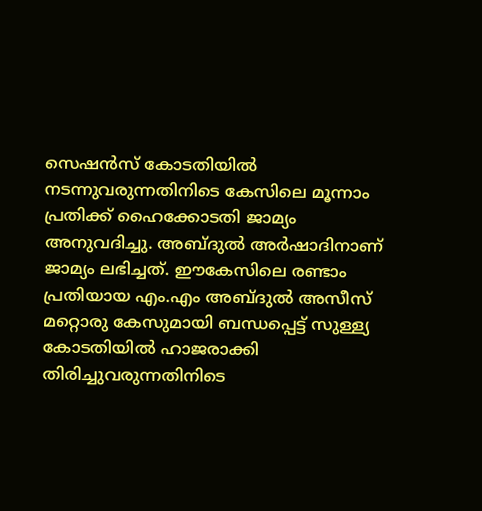സെഷന്‍സ് കോടതിയില്‍ നടന്നുവരുന്നതിനിടെ കേസിലെ മൂന്നാം പ്രതിക്ക് ഹൈക്കോടതി ജാമ്യം അനുവദിച്ചു. അബ്ദുല്‍ അര്‍ഷാദിനാണ് ജാമ്യം ലഭിച്ചത്. ഈകേസിലെ രണ്ടാം പ്രതിയായ എം.എം അബ്ദുല്‍ അസീസ് മറ്റൊരു കേസുമായി ബന്ധപ്പെട്ട് സുള്ള്യ കോടതിയില്‍ ഹാജരാക്കി തിരിച്ചുവരുന്നതിനിടെ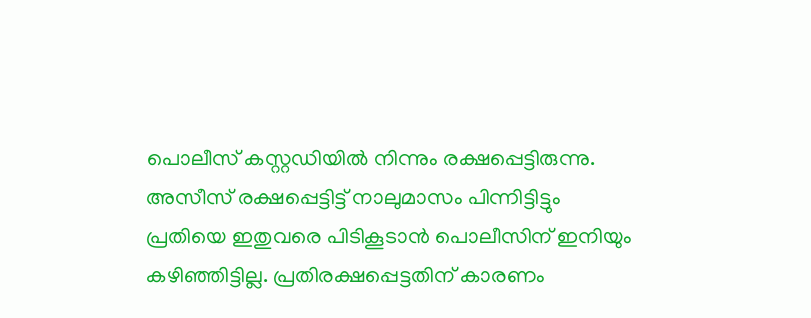പൊലീസ് കസ്റ്റഡിയില്‍ നിന്നും രക്ഷപ്പെട്ടിരുന്നു. അസീസ് രക്ഷപ്പെട്ടിട്ട് നാലുമാസം പിന്നിട്ടിട്ടും പ്രതിയെ ഇതുവരെ പിടികൂടാന്‍ പൊലീസിന് ഇനിയും കഴിഞ്ഞിട്ടില്ല. പ്രതിരക്ഷപ്പെട്ടതിന് കാരണം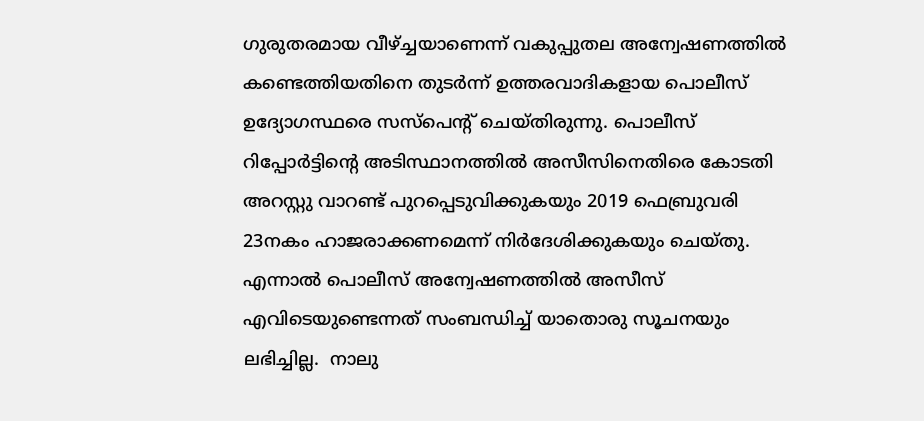ഗുരുതരമായ വീഴ്ച്ചയാണെന്ന് വകുപ്പുതല അന്വേഷണത്തില്‍ കണ്ടെത്തിയതിനെ തുടര്‍ന്ന് ഉത്തരവാദികളായ പൊലീസ് ഉദ്യോഗസ്ഥരെ സസ്പെന്റ് ചെയ്തിരുന്നു. പൊലീസ് റിപ്പോര്‍ട്ടിന്റെ അടിസ്ഥാനത്തില്‍ അസീസിനെതിരെ കോടതി അറസ്റ്റു വാറണ്ട് പുറപ്പെടുവിക്കുകയും 2019 ഫെബ്രുവരി 23നകം ഹാജരാക്കണമെന്ന് നിര്‍ദേശിക്കുകയും ചെയ്തു. എന്നാല്‍ പൊലീസ് അന്വേഷണത്തില്‍ അസീസ് എവിടെയുണ്ടെന്നത് സംബന്ധിച്ച് യാതൊരു സൂചനയും ലഭിച്ചില്ല.  നാലു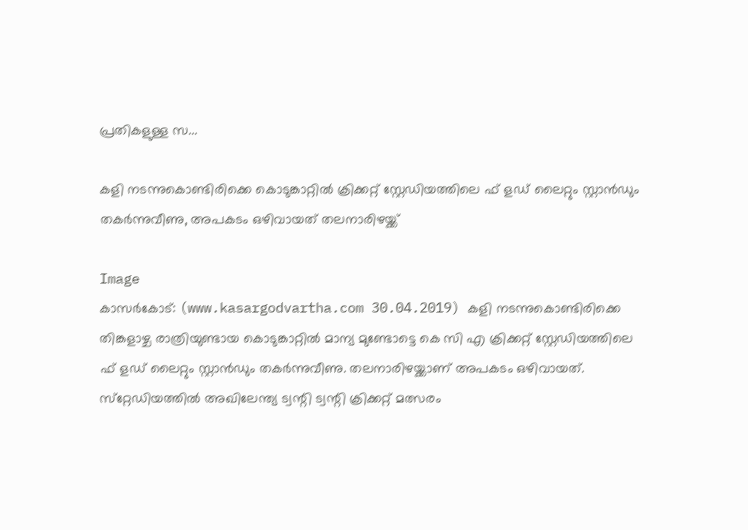പ്രതികളുള്ള സ...

കളി നടന്നുകൊണ്ടിരിക്കെ കൊടുങ്കാറ്റില്‍ ക്രിക്കറ്റ് സ്റ്റേഡിയത്തിലെ ഫ് ളഡ് ലൈറ്റും സ്റ്റാന്‍ഡും തകര്‍ന്നുവീണു, അപകടം ഒഴിവായത് തലനാരിഴയ്ക്ക്

Image
കാസര്‍കോട്: (www.kasargodvartha.com 30.04.2019) കളി നടന്നുകൊണ്ടിരിക്കെ തിങ്കളാഴ്ച രാത്രിയുണ്ടായ കൊടുങ്കാറ്റില്‍ മാന്യ മുണ്ടോട്ടെ കെ സി എ ക്രിക്കറ്റ് സ്റ്റേഡിയത്തിലെ ഫ് ളഡ് ലൈറ്റും സ്റ്റാന്‍ഡും തകര്‍ന്നുവീണു. തലനാരിഴയ്ക്കാണ് അപകടം ഒഴിവായത്. സ്‌റ്റേഡിയത്തില്‍ അഖിലേന്ത്യ ട്വന്റി ട്വന്റി ക്രിക്കറ്റ് മത്സരം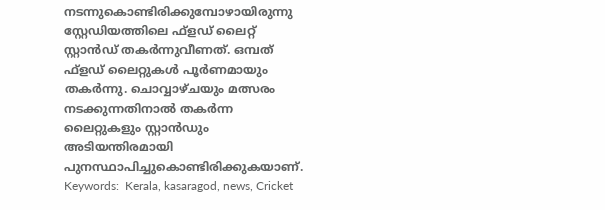നടന്നുകൊണ്ടിരിക്കുമ്പോഴായിരുന്നു സ്റ്റേഡിയത്തിലെ ഫ്‌ളഡ് ലൈറ്റ് സ്റ്റാന്‍ഡ് തകര്‍ന്നുവീണത്. ഒമ്പത് ഫ്‌ളഡ് ലൈറ്റുകള്‍ പൂര്‍ണമായും തകര്‍ന്നു. ചൊവ്വാഴ്ചയും മത്സരം നടക്കുന്നതിനാല്‍ തകര്‍ന്ന ലൈറ്റുകളും സ്റ്റാന്‍ഡും അടിയന്തിരമായി പുനസ്ഥാപിച്ചുകൊണ്ടിരിക്കുകയാണ്. Keywords:  Kerala, kasaragod, news, Cricket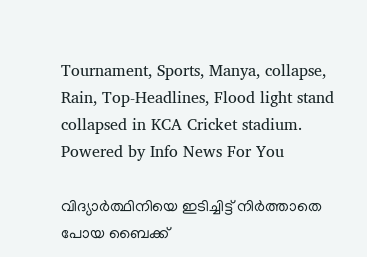Tournament, Sports, Manya, collapse, Rain, Top-Headlines, Flood light stand collapsed in KCA Cricket stadium. Powered by Info News For You

വിദ്യാര്‍ത്ഥിനിയെ ഇടിച്ചിട്ട് നിര്‍ത്താതെ പോയ ബൈക്ക്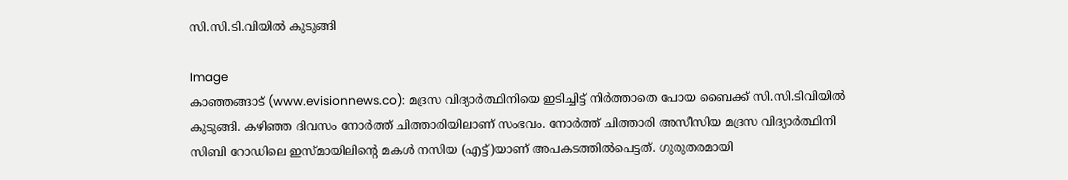സി.സി.ടി.വിയില്‍ കുടുങ്ങി

Image
കാഞ്ഞങ്ങാട് (www.evisionnews.co): മദ്രസ വിദ്യാര്‍ത്ഥിനിയെ ഇടിച്ചിട്ട് നിര്‍ത്താതെ പോയ ബൈക്ക് സി.സി.ടിവിയില്‍ കുടുങ്ങി. കഴിഞ്ഞ ദിവസം നോര്‍ത്ത് ചിത്താരിയിലാണ് സംഭവം. നോര്‍ത്ത് ചിത്താരി അസീസിയ മദ്രസ വിദ്യാര്‍ത്ഥിനി സിബി റോഡിലെ ഇസ്മായിലിന്റെ മകള്‍ നസിയ (എട്ട്)യാണ് അപകടത്തില്‍പെട്ടത്. ഗുരുതരമായി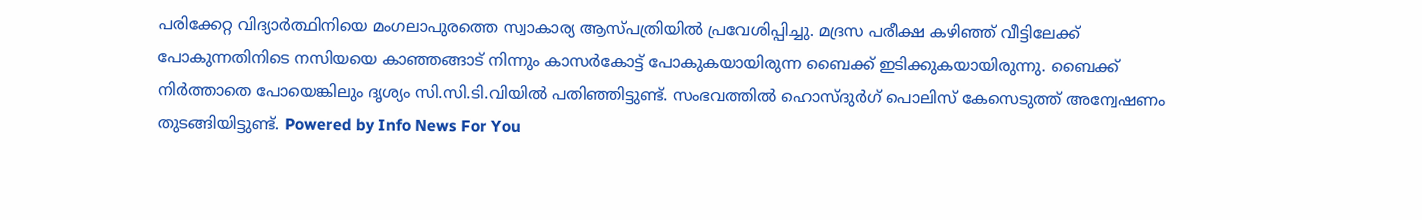പരിക്കേറ്റ വിദ്യാര്‍ത്ഥിനിയെ മംഗലാപുരത്തെ സ്വാകാര്യ ആസ്പത്രിയില്‍ പ്രവേശിപ്പിച്ചു. മദ്രസ പരീക്ഷ കഴിഞ്ഞ് വീട്ടിലേക്ക് പോകുന്നതിനിടെ നസിയയെ കാഞ്ഞങ്ങാട് നിന്നും കാസര്‍കോട്ട് പോകുകയായിരുന്ന ബൈക്ക് ഇടിക്കുകയായിരുന്നു. ബൈക്ക് നിര്‍ത്താതെ പോയെങ്കിലും ദൃശ്യം സി.സി.ടി.വിയില്‍ പതിഞ്ഞിട്ടുണ്ട്. സംഭവത്തില്‍ ഹൊസ്ദുര്‍ഗ് പൊലിസ് കേസെടുത്ത് അന്വേഷണം തുടങ്ങിയിട്ടുണ്ട്. Powered by Info News For You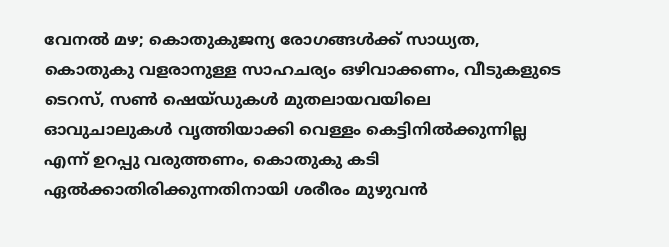വേനല്‍ മഴ; കൊതുകുജന്യ രോഗങ്ങള്‍ക്ക് സാധ്യത, കൊതുകു വളരാനുള്ള സാഹചര്യം ഒഴിവാക്കണം, വീടുകളുടെ ടെറസ്, സണ്‍ ഷെയ്ഡുകള്‍ മുതലായവയിലെ ഓവുചാലുകള്‍ വൃത്തിയാക്കി വെള്ളം കെട്ടിനില്‍ക്കുന്നില്ല എന്ന് ഉറപ്പു വരുത്തണം, കൊതുകു കടി ഏല്‍ക്കാതിരിക്കുന്നതിനായി ശരീരം മുഴുവന്‍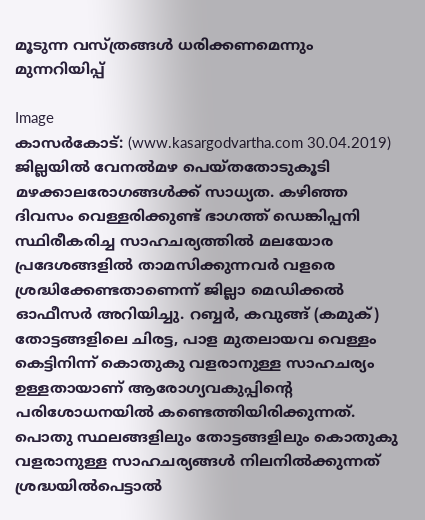മൂടുന്ന വസ്ത്രങ്ങള്‍ ധരിക്കണമെന്നും മുന്നറിയിപ്പ്

Image
കാസര്‍കോട്: (www.kasargodvartha.com 30.04.2019)  ജില്ലയില്‍ വേനല്‍മഴ പെയ്തതോടുകൂടി മഴക്കാലരോഗങ്ങള്‍ക്ക് സാധ്യത. കഴിഞ്ഞ ദിവസം വെള്ളരിക്കുണ്ട് ഭാഗത്ത് ഡെങ്കിപ്പനി സ്ഥിരീകരിച്ച സാഹചര്യത്തില്‍ മലയോര പ്രദേശങ്ങളില്‍ താമസിക്കുന്നവര്‍ വളരെ ശ്രദ്ധിക്കേണ്ടതാണെന്ന് ജില്ലാ മെഡിക്കല്‍ ഓഫീസര്‍ അറിയിച്ചു. റബ്ബര്‍, കവുങ്ങ് (കമുക്) തോട്ടങ്ങളിലെ ചിരട്ട, പാള മുതലായവ വെള്ളം കെട്ടിനിന്ന് കൊതുകു വളരാനുള്ള സാഹചര്യം ഉള്ളതായാണ് ആരോഗ്യവകുപ്പിന്റെ പരിശോധനയില്‍ കണ്ടെത്തിയിരിക്കുന്നത്. പൊതു സ്ഥലങ്ങളിലും തോട്ടങ്ങളിലും കൊതുകു വളരാനുള്ള സാഹചര്യങ്ങള്‍ നിലനില്‍ക്കുന്നത് ശ്രദ്ധയില്‍പെട്ടാല്‍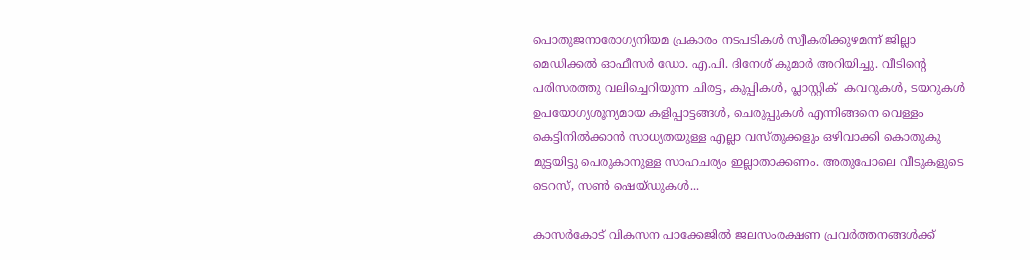പൊതുജനാരോഗ്യനിയമ പ്രകാരം നടപടികള്‍ സ്വീകരിക്കുഴമന്ന് ജില്ലാ മെഡിക്കല്‍ ഓഫീസര്‍ ഡോ. എ.പി. ദിനേശ് കുമാര്‍ അറിയിച്ചു. വീടിന്റെ പരിസരത്തു വലിച്ചെറിയുന്ന ചിരട്ട, കുപ്പികള്‍, പ്ലാസ്റ്റിക്  കവറുകള്‍, ടയറുകള്‍ ഉപയോഗ്യശൂന്യമായ കളിപ്പാട്ടങ്ങള്‍, ചെരുപ്പുകള്‍ എന്നിങ്ങനെ വെള്ളം കെട്ടിനില്‍ക്കാന്‍ സാധ്യതയുള്ള എല്ലാ വസ്തുക്കളും ഒഴിവാക്കി കൊതുകു മുട്ടയിട്ടു പെരുകാനുള്ള സാഹചര്യം ഇല്ലാതാക്കണം. അതുപോലെ വീടുകളുടെ ടെറസ്, സണ്‍ ഷെയ്ഡുകള്‍...

കാസര്‍കോട് വികസന പാക്കേജില്‍ ജലസംരക്ഷണ പ്രവര്‍ത്തനങ്ങള്‍ക്ക്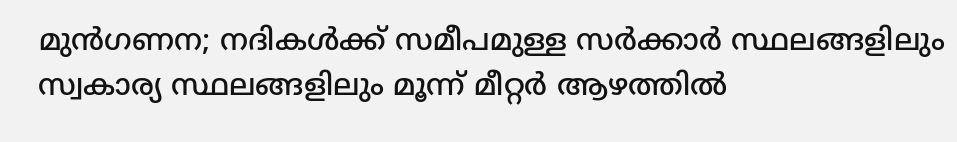മുന്‍ഗണന; നദികള്‍ക്ക് സമീപമുള്ള സര്‍ക്കാര്‍ സ്ഥലങ്ങളിലും സ്വകാര്യ സ്ഥലങ്ങളിലും മൂന്ന് മീറ്റര്‍ ആഴത്തില്‍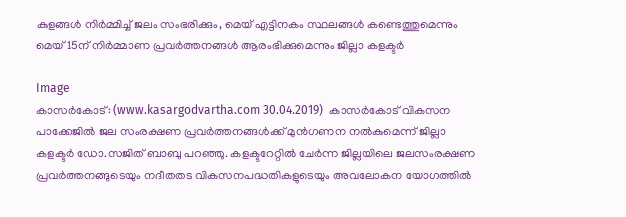കുളങ്ങള്‍ നിര്‍മ്മിച്ച് ജലം സംഭരിക്കും, മെയ് എട്ടിനകം സ്ഥലങ്ങള്‍ കണ്ടെത്തുമെന്നും മെയ് 15ന് നിര്‍മ്മാണ പ്രവര്‍ത്തനങ്ങള്‍ ആരംഭിക്കുമെന്നും ജില്ലാ കളക്ടര്‍

Image
കാസര്‍കോട്: (www.kasargodvartha.com 30.04.2019)  കാസര്‍കോട് വികസന പാക്കേജില്‍ ജല സംരക്ഷണ പ്രവര്‍ത്തനങ്ങള്‍ക്ക് മുന്‍ഗണന നല്‍കുമെന്ന് ജില്ലാ കളക്ടര്‍ ഡോ.സജിത് ബാബു പറഞ്ഞു. കളക്ടറേറ്റില്‍ ചേര്‍ന്ന ജില്ലയിലെ ജലസംരക്ഷണ പ്രവര്‍ത്തനങ്ങുടെയും നദീതതട വികസനപദ്ധതികളുടെയും അവലോകന യോഗത്തില്‍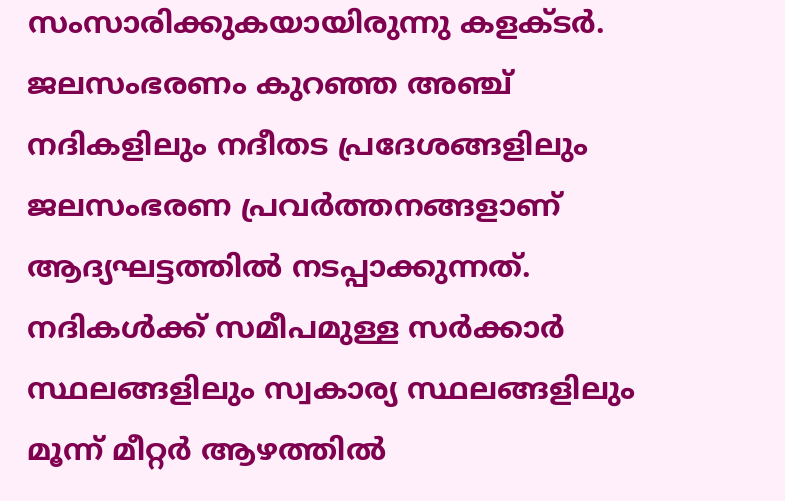സംസാരിക്കുകയായിരുന്നു കളക്ടര്‍. ജലസംഭരണം കുറഞ്ഞ അഞ്ച് നദികളിലും നദീതട പ്രദേശങ്ങളിലും ജലസംഭരണ പ്രവര്‍ത്തനങ്ങളാണ് ആദ്യഘട്ടത്തില്‍ നടപ്പാക്കുന്നത്. നദികള്‍ക്ക് സമീപമുള്ള സര്‍ക്കാര്‍ സ്ഥലങ്ങളിലും സ്വകാര്യ സ്ഥലങ്ങളിലും മൂന്ന് മീറ്റര്‍ ആഴത്തില്‍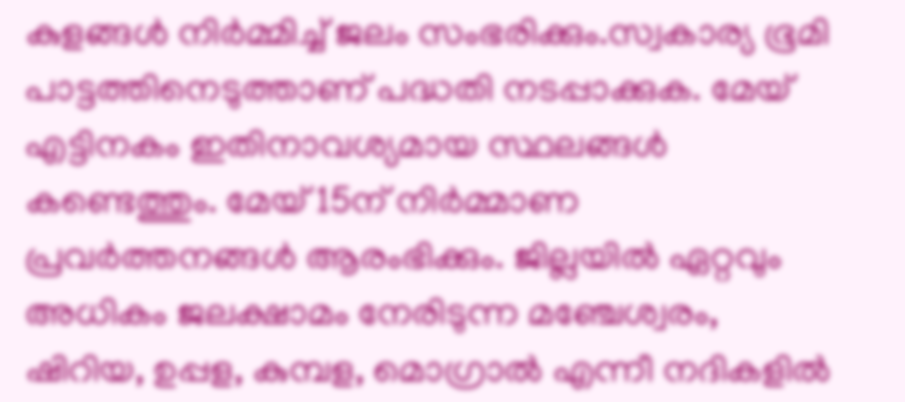കുളങ്ങള്‍ നിര്‍മ്മിച്ച് ജലം സംഭരിക്കും.സ്വകാര്യ ഭൂമി പാട്ടത്തിനെടുത്താണ് പദ്ധതി നടപ്പാക്കുക. മേയ് എട്ടിനകം ഇതിനാവശ്യമായ സ്ഥലങ്ങള്‍ കണ്ടെത്തും. മേയ് 15ന് നിര്‍മ്മാണ പ്രവര്‍ത്തനങ്ങള്‍ ആരംഭിക്കും. ജില്ലയില്‍ ഏറ്റവും അധികം ജലക്ഷാമം നേരിടുന്ന മഞ്ചേശ്വരം, ഷിറിയ, ഉപ്പള, കുമ്പള, മൊഗ്രാല്‍ എന്നീ നദികളില്‍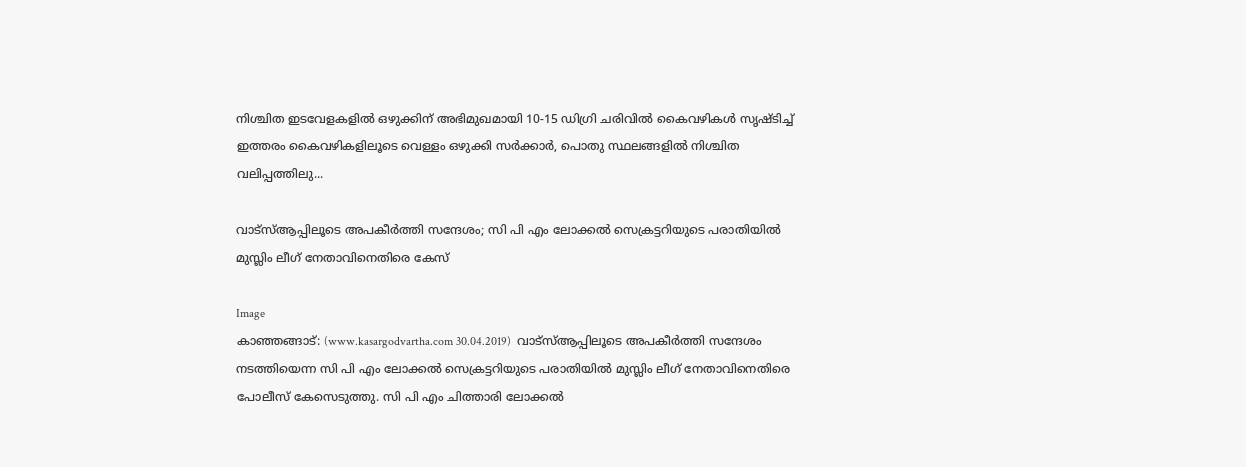നിശ്ചിത ഇടവേളകളില്‍ ഒഴുക്കിന് അഭിമുഖമായി 10-15 ഡിഗ്രി ചരിവില്‍ കൈവഴികള്‍ സൃഷ്ടിച്ച് ഇത്തരം കൈവഴികളിലൂടെ വെള്ളം ഒഴുക്കി സര്‍ക്കാര്‍, പൊതു സ്ഥലങ്ങളില്‍ നിശ്ചിത വലിപ്പത്തിലു...

വാട്‌സ്ആപ്പിലൂടെ അപകീര്‍ത്തി സന്ദേശം; സി പി എം ലോക്കല്‍ സെക്രട്ടറിയുടെ പരാതിയില്‍ മുസ്ലിം ലീഗ് നേതാവിനെതിരെ കേസ്

Image
കാഞ്ഞങ്ങാട്: (www.kasargodvartha.com 30.04.2019)  വാട്‌സ്ആപ്പിലൂടെ അപകീര്‍ത്തി സന്ദേശം നടത്തിയെന്ന സി പി എം ലോക്കല്‍ സെക്രട്ടറിയുടെ പരാതിയില്‍ മുസ്ലിം ലീഗ് നേതാവിനെതിരെ പോലീസ് കേസെടുത്തു. സി പി എം ചിത്താരി ലോക്കല്‍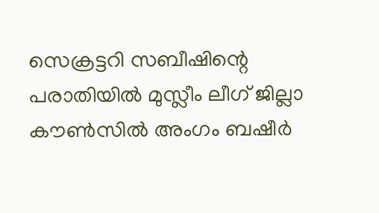സെക്രട്ടറി സബീഷിന്റെ പരാതിയില്‍ മുസ്ലീം ലീഗ് ജില്ലാ കൗണ്‍സില്‍ അംഗം ബഷീര്‍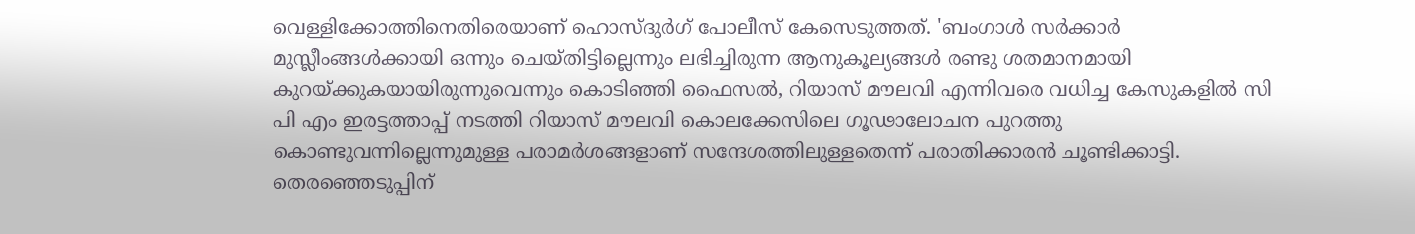വെള്ളിക്കോത്തിനെതിരെയാണ് ഹൊസ്ദുര്‍ഗ് പോലീസ് കേസെടുത്തത്. 'ബംഗാള്‍ സര്‍ക്കാര്‍ മുസ്ലീംങ്ങള്‍ക്കായി ഒന്നും ചെയ്തിട്ടില്ലെന്നും ലഭിച്ചിരുന്ന ആനുകൂല്യങ്ങള്‍ രണ്ടു ശതമാനമായി കുറയ്ക്കുകയായിരുന്നുവെന്നും കൊടിഞ്ഞി ഫൈസല്‍, റിയാസ് മൗലവി എന്നിവരെ വധിച്ച കേസുകളില്‍ സി പി എം ഇരട്ടത്താപ്പ് നടത്തി റിയാസ് മൗലവി കൊലക്കേസിലെ ഗൂഢാലോചന പുറത്തു കൊണ്ടുവന്നില്ലെന്നുമുള്ള പരാമര്‍ശങ്ങളാണ് സന്ദേശത്തിലുള്ളതെന്ന് പരാതിക്കാരന്‍ ചൂണ്ടിക്കാട്ടി. തെരഞ്ഞെടുപ്പിന്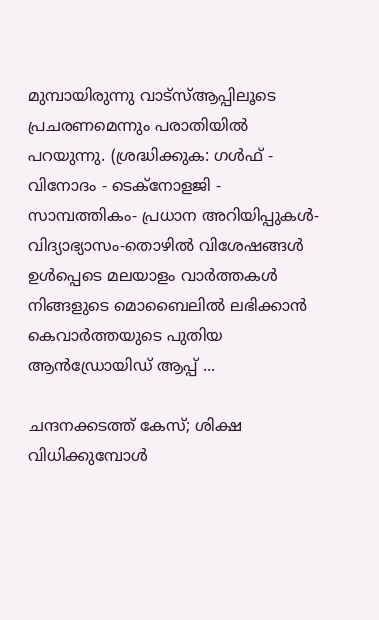മുമ്പായിരുന്നു വാട്സ്ആപ്പിലൂടെ പ്രചരണമെന്നും പരാതിയില്‍ പറയുന്നു. (ശ്രദ്ധിക്കുക: ഗൾഫ് - വിനോദം - ടെക്നോളജി - സാമ്പത്തികം- പ്രധാന അറിയിപ്പുകൾ-വിദ്യാഭ്യാസം-തൊഴിൽ വിശേഷങ്ങൾ ഉൾപ്പെടെ മലയാളം വാർത്തകൾ നിങ്ങളുടെ മൊബൈലിൽ ലഭിക്കാൻ കെവാർത്തയുടെ പുതിയ ആൻഡ്രോയിഡ് ആപ്പ് ...

ചന്ദനക്കടത്ത് കേസ്; ശിക്ഷ വിധിക്കുമ്പോള്‍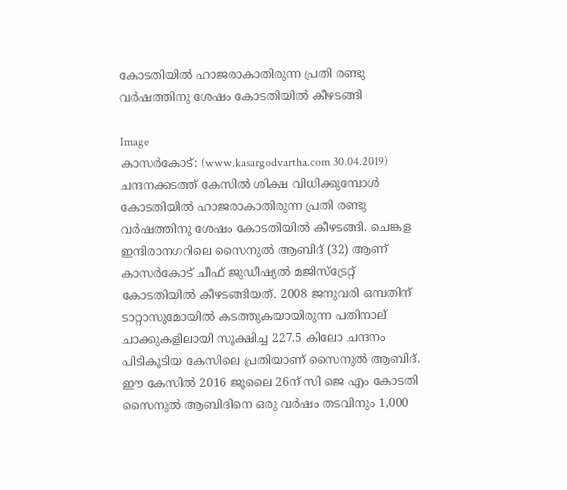കോടതിയില്‍ ഹാജരാകാതിരുന്ന പ്രതി രണ്ടു വര്‍ഷത്തിനു ശേഷം കോടതിയില്‍ കീഴടങ്ങി

Image
കാസര്‍കോട്: (www.kasargodvartha.com 30.04.2019)  ചന്ദനക്കടത്ത് കേസില്‍ ശിക്ഷ വിധിക്കുമ്പോള്‍ കോടതിയില്‍ ഹാജരാകാതിരുന്ന പ്രതി രണ്ടു വര്‍ഷത്തിനു ശേഷം കോടതിയില്‍ കീഴടങ്ങി. ചെങ്കള ഇന്ദിരാനഗറിലെ സൈനുല്‍ ആബിദ് (32) ആണ് കാസര്‍കോട് ചീഫ് ജുഡീഷ്യല്‍ മജിസ്ട്രേറ്റ് കോടതിയില്‍ കീഴടങ്ങിയത്. 2008 ജനുവരി ഒമ്പതിന് ടാറ്റാസുമോയില്‍ കടത്തുകയായിരുന്ന പതിനാല് ചാക്കുകളിലായി സൂക്ഷിച്ച 227.5 കിലോ ചന്ദനം പിടികൂടിയ കേസിലെ പ്രതിയാണ് സൈനുല്‍ ആബിദ്. ഈ കേസില്‍ 2016 ജൂലൈ 26ന് സി ജെ എം കോടതി സൈനുല്‍ ആബിദിനെ ഒരു വര്‍ഷം തടവിനും 1,000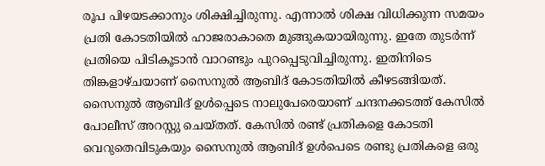രൂപ പിഴയടക്കാനും ശിക്ഷിച്ചിരുന്നു. എന്നാല്‍ ശിക്ഷ വിധിക്കുന്ന സമയം പ്രതി കോടതിയില്‍ ഹാജരാകാതെ മുങ്ങുകയായിരുന്നു. ഇതേ തുടര്‍ന്ന് പ്രതിയെ പിടികൂടാന്‍ വാറണ്ടും പുറപ്പെടുവിച്ചിരുന്നു. ഇതിനിടെ തിങ്കളാഴ്ചയാണ് സൈനുല്‍ ആബിദ് കോടതിയില്‍ കീഴടങ്ങിയത്. സൈനുല്‍ ആബിദ് ഉള്‍പ്പെടെ നാലുപേരെയാണ് ചന്ദനക്കടത്ത് കേസില്‍ പോലീസ് അറസ്റ്റു ചെയ്തത്. കേസില്‍ രണ്ട് പ്രതികളെ കോടതി വെറുതെവിടുകയും സൈനുല്‍ ആബിദ് ഉള്‍പെടെ രണ്ടു പ്രതികളെ ഒരു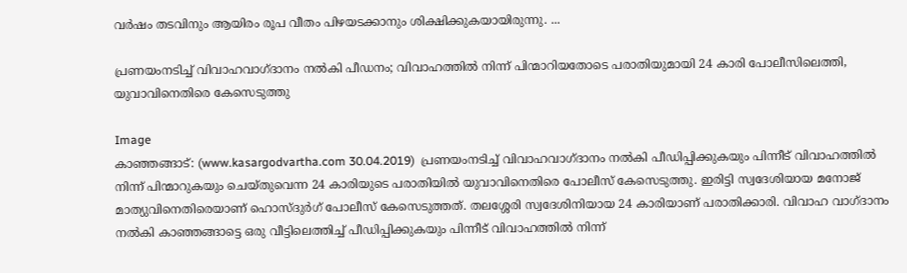വര്‍ഷം തടവിനും ആയിരം രൂപ വീതം പിഴയടക്കാനും ശിക്ഷിക്കുകയായിരുന്നു. ...

പ്രണയംനടിച്ച് വിവാഹവാഗ്ദാനം നല്‍കി പീഡനം; വിവാഹത്തില്‍ നിന്ന് പിന്മാറിയതോടെ പരാതിയുമായി 24 കാരി പോലീസിലെത്തി, യുവാവിനെതിരെ കേസെടുത്തു

Image
കാഞ്ഞങ്ങാട്: (www.kasargodvartha.com 30.04.2019)  പ്രണയംനടിച്ച് വിവാഹവാഗ്ദാനം നല്‍കി പീഡിപ്പിക്കുകയും പിന്നീട് വിവാഹത്തില്‍ നിന്ന് പിന്മാറുകയും ചെയ്തുവെന്ന 24 കാരിയുടെ പരാതിയില്‍ യുവാവിനെതിരെ പോലീസ് കേസെടുത്തു. ഇരിട്ടി സ്വദേശിയായ മനോജ് മാത്യുവിനെതിരെയാണ് ഹൊസ്ദുര്‍ഗ് പോലീസ് കേസെടുത്തത്. തലശ്ശേരി സ്വദേശിനിയായ 24 കാരിയാണ് പരാതിക്കാരി. വിവാഹ വാഗ്ദാനം നല്‍കി കാഞ്ഞങ്ങാട്ടെ ഒരു വീട്ടിലെത്തിച്ച് പീഡിപ്പിക്കുകയും പിന്നീട് വിവാഹത്തില്‍ നിന്ന്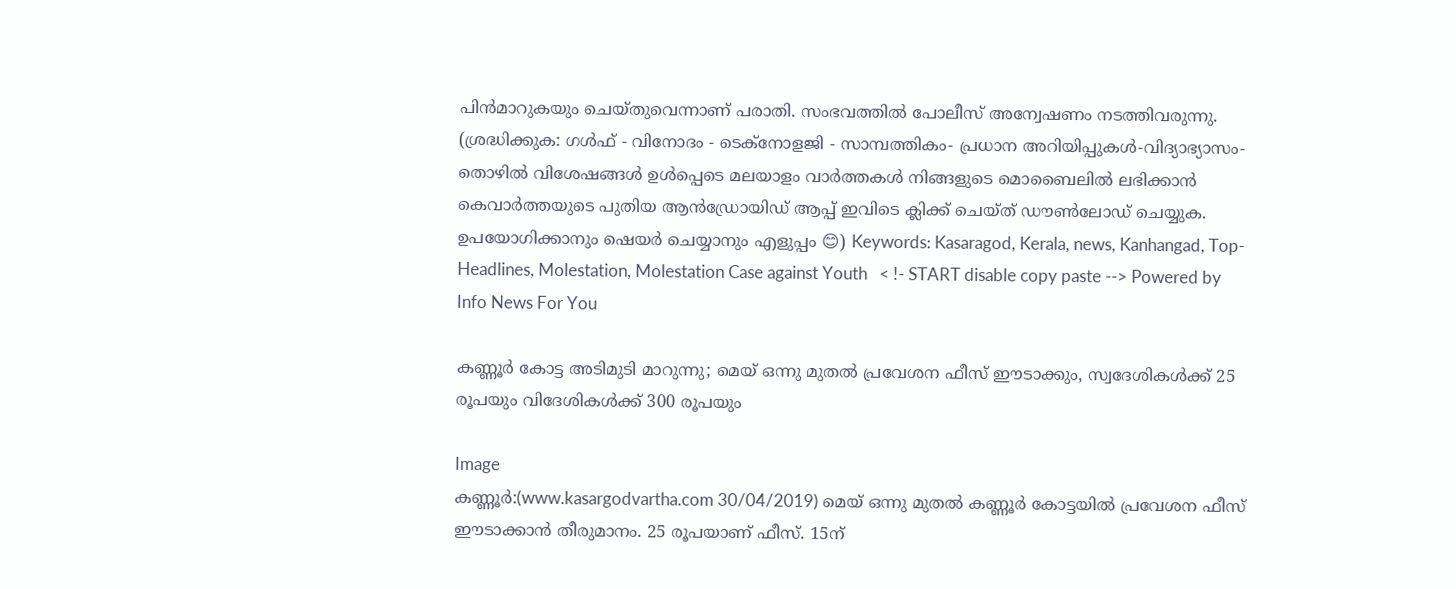പിന്‍മാറുകയും ചെയ്തുവെന്നാണ് പരാതി. സംഭവത്തില്‍ പോലീസ് അന്വേഷണം നടത്തിവരുന്നു. (ശ്രദ്ധിക്കുക: ഗൾഫ് - വിനോദം - ടെക്നോളജി - സാമ്പത്തികം- പ്രധാന അറിയിപ്പുകൾ-വിദ്യാഭ്യാസം-തൊഴിൽ വിശേഷങ്ങൾ ഉൾപ്പെടെ മലയാളം വാർത്തകൾ നിങ്ങളുടെ മൊബൈലിൽ ലഭിക്കാൻ കെവാർത്തയുടെ പുതിയ ആൻഡ്രോയിഡ് ആപ്പ് ഇവിടെ ക്ലിക്ക് ചെയ്ത് ഡൗൺലോഡ് ചെയ്യുക. ഉപയോഗിക്കാനും ഷെയർ ചെയ്യാനും എളുപ്പം 😊) Keywords: Kasaragod, Kerala, news, Kanhangad, Top-Headlines, Molestation, Molestation Case against Youth   < !- START disable copy paste --> Powered by Info News For You

കണ്ണൂര്‍ കോട്ട അടിമുടി മാറുന്നു; മെയ് ഒന്നു മുതല്‍ പ്രവേശന ഫീസ് ഈടാക്കും, സ്വദേശികള്‍ക്ക് 25 രൂപയും വിദേശികള്‍ക്ക് 300 രൂപയും

Image
കണ്ണൂര്‍:(www.kasargodvartha.com 30/04/2019) മെയ് ഒന്നു മുതല്‍ കണ്ണൂര്‍ കോട്ടയില്‍ പ്രവേശന ഫീസ് ഈടാക്കാന്‍ തീരുമാനം. 25 രൂപയാണ് ഫീസ്. 15ന്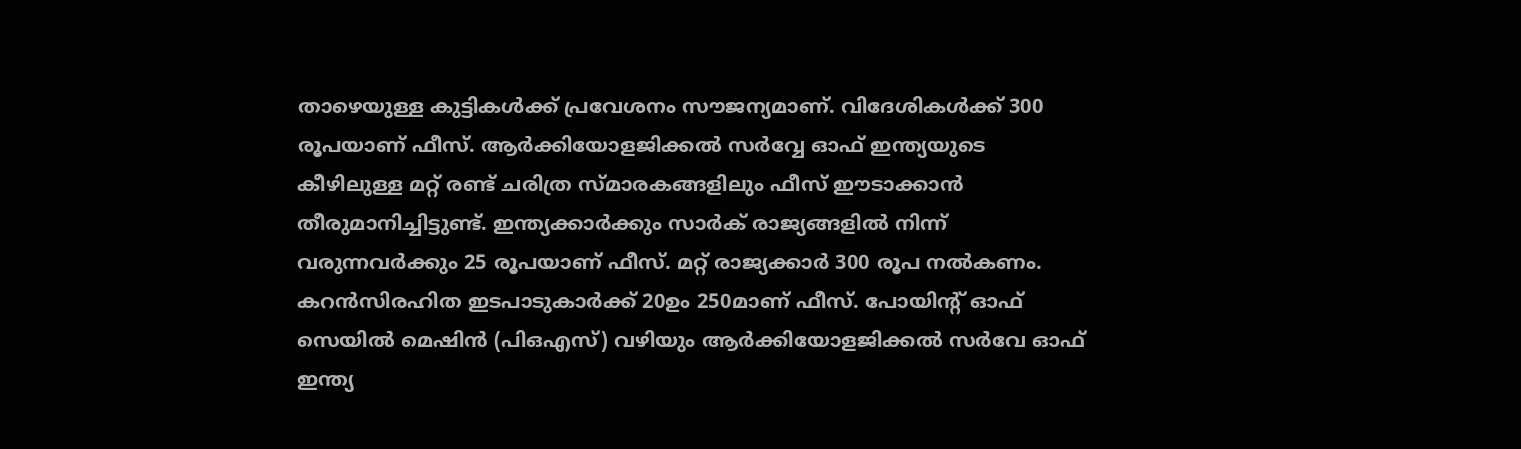താഴെയുള്ള കുട്ടികള്‍ക്ക് പ്രവേശനം സൗജന്യമാണ്. വിദേശികള്‍ക്ക് 300 രൂപയാണ് ഫീസ്. ആര്‍ക്കിയോളജിക്കല്‍ സര്‍വ്വേ ഓഫ് ഇന്ത്യയുടെ കീഴിലുള്ള മറ്റ് രണ്ട് ചരിത്ര സ്മാരകങ്ങളിലും ഫീസ് ഈടാക്കാന്‍ തീരുമാനിച്ചിട്ടുണ്ട്. ഇന്ത്യക്കാര്‍ക്കും സാര്‍ക് രാജ്യങ്ങളില്‍ നിന്ന് വരുന്നവര്‍ക്കും 25 രൂപയാണ് ഫീസ്. മറ്റ് രാജ്യക്കാര്‍ 300 രൂപ നല്‍കണം. കറന്‍സിരഹിത ഇടപാടുകാര്‍ക്ക് 20ഉം 250മാണ് ഫീസ്. പോയിന്റ് ഓഫ് സെയില്‍ മെഷിന്‍ (പിഒഎസ്) വഴിയും ആര്‍ക്കിയോളജിക്കല്‍ സര്‍വേ ഓഫ് ഇന്ത്യ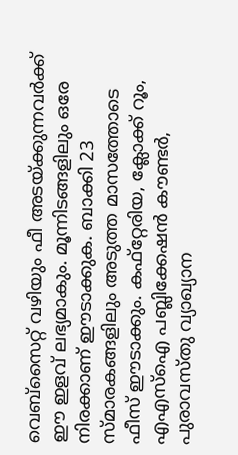വെബ്‌സൈറ്റ് വഴിയും ഫീ അടയ്ക്കുന്നവര്‍ക്ക് ഈ ഇളവ് ലഭ്യമാകും. മൂന്നിടങ്ങളിലും ഒരേ നിരക്കാണ് ഈടാക്കുക. ബാക്കി 23 സ്മാരകങ്ങളിലും അടുത്ത മാസത്തോടെ ഫീസ് ഈടാക്കും. കഫ്‌റ്റേരിയ, ക്ലോക്ക് റൂം, എഎസ്‌ഐ പബ്ലിക്കേഷന്‍ കൗണ്ടര്‍, പുരാവസ്തു വ്യാഖ്യാന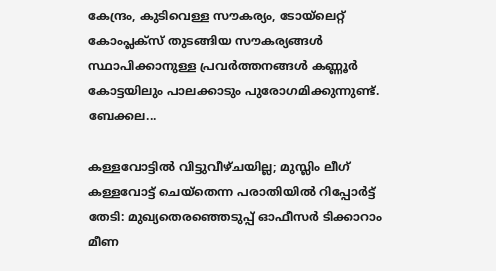കേന്ദ്രം, കുടിവെള്ള സൗകര്യം, ടോയ്‌ലെറ്റ് കോംപ്ലക്‌സ് തുടങ്ങിയ സൗകര്യങ്ങള്‍ സ്ഥാപിക്കാനുള്ള പ്രവര്‍ത്തനങ്ങള്‍ കണ്ണൂര്‍ കോട്ടയിലും പാലക്കാടും പുരോഗമിക്കുന്നുണ്ട്. ബേക്കല...

കള്ളവോട്ടില്‍ വിട്ടുവീഴ്ചയില്ല; മുസ്ലിം ലീഗ് കള്ളവോട്ട് ചെയ്‌തെന്ന പരാതിയില്‍ റിപ്പോര്‍ട്ട് തേടി: മുഖ്യതെരഞ്ഞെടുപ്പ് ഓഫീസര്‍ ടിക്കാറാം മീണ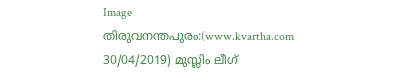Image
തിരുവനന്തപുരം:(www.kvartha.com 30/04/2019) മുസ്ലിം ലീഗ്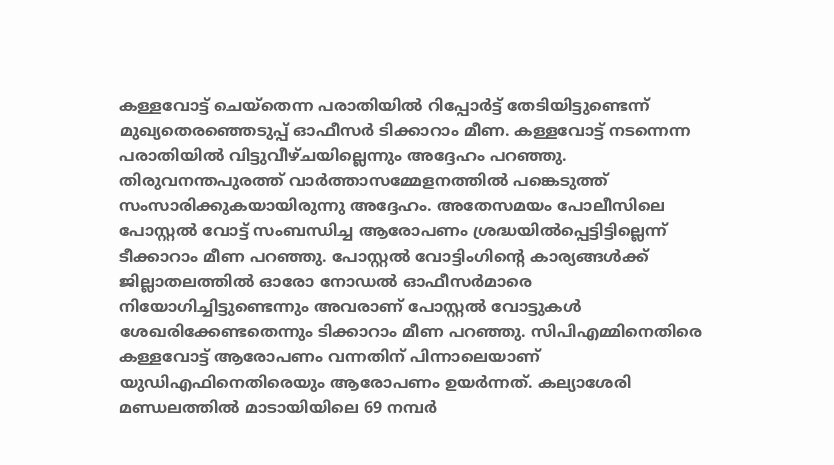കള്ളവോട്ട് ചെയ്‌തെന്ന പരാതിയില്‍ റിപ്പോര്‍ട്ട് തേടിയിട്ടുണ്ടെന്ന് മുഖ്യതെരഞ്ഞെടുപ്പ് ഓഫീസര്‍ ടിക്കാറാം മീണ. കള്ളവോട്ട് നടന്നെന്ന പരാതിയില്‍ വിട്ടുവീഴ്ചയില്ലെന്നും അദ്ദേഹം പറഞ്ഞു. തിരുവനന്തപുരത്ത് വാര്‍ത്താസമ്മേളനത്തില്‍ പങ്കെടുത്ത് സംസാരിക്കുകയായിരുന്നു അദ്ദേഹം. അതേസമയം പോലീസിലെ പോസ്റ്റല്‍ വോട്ട് സംബന്ധിച്ച ആരോപണം ശ്രദ്ധയില്‍പ്പെട്ടിട്ടില്ലെന്ന് ടീക്കാറാം മീണ പറഞ്ഞു. പോസ്റ്റല്‍ വോട്ടിംഗിന്റെ കാര്യങ്ങള്‍ക്ക് ജില്ലാതലത്തില്‍ ഓരോ നോഡല്‍ ഓഫീസര്‍മാരെ നിയോഗിച്ചിട്ടുണ്ടെന്നും അവരാണ് പോസ്റ്റല്‍ വോട്ടുകള്‍ ശേഖരിക്കേണ്ടതെന്നും ടിക്കാറാം മീണ പറഞ്ഞു. സിപിഎമ്മിനെതിരെ കള്ളവോട്ട് ആരോപണം വന്നതിന് പിന്നാലെയാണ് യുഡിഎഫിനെതിരെയും ആരോപണം ഉയര്‍ന്നത്. കല്യാശേരി മണ്ഡലത്തില്‍ മാടായിയിലെ 69 നമ്പര്‍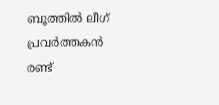ബൂത്തില്‍ ലീഗ് പ്രവര്‍ത്തകന്‍ രണ്ട്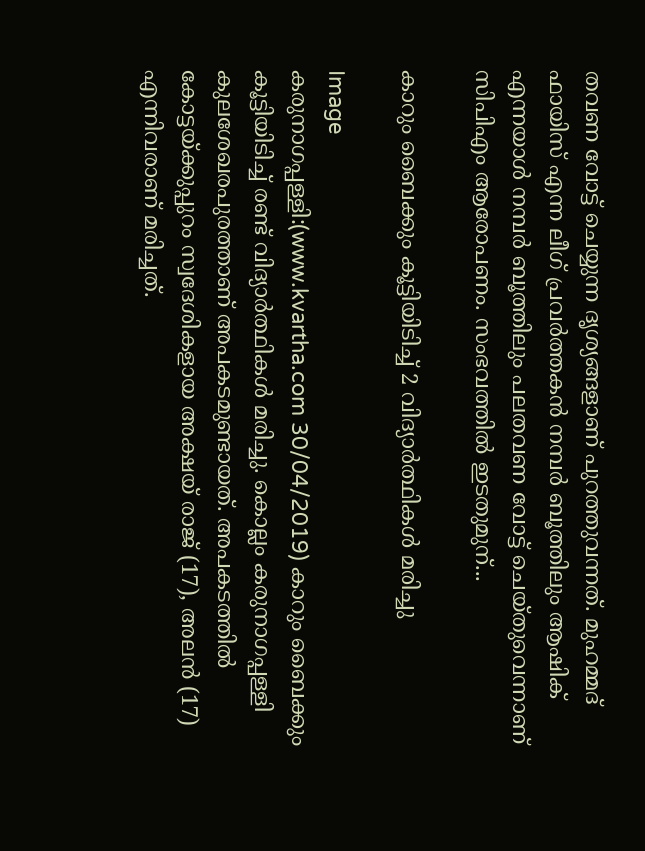തവണ വോട്ട് ചെയ്യുന്ന ദൃശ്യങ്ങളാണ് പുറത്തുവന്നത്. മുഹമ്മദ് ഫായിസ് എന്ന ലീഗ് പ്രവര്‍ത്തകന്‍ നമ്പര്‍ ബൂത്തിലും ആഷിക് എന്നയാള്‍ നമ്പര്‍ ബൂത്തിലും പലതവണ വോട്ട് ചെയ്തുവെന്നാണ് സിപിഎം ആരോപണം. സംഭവത്തില്‍ ഇടതുമുന്...

കാറും ബൈക്കും കൂട്ടിയിടിച്ച് 2 വിദ്യാര്‍ത്ഥികള്‍ മരിച്ചു

Image
കരുനാഗപ്പള്ളി:(www.kvartha.com 30/04/2019) കാറും ബൈക്കും കൂട്ടിയിടിച്ച് രണ്ട് വിദ്യാര്‍ത്ഥികള്‍ മരിച്ചു. കൊല്ലം കരുനാഗപ്പള്ളി കുലശേഖരപുരത്താണ് അപകടമുണ്ടായത്. അപകടത്തില്‍ കോട്ടയ്ക്കുപ്പുറം സ്വദേശികളായ അക്ഷയ് രാജ് (17), അലന്‍ (17) എന്നിവരാണ് മരിച്ചത്.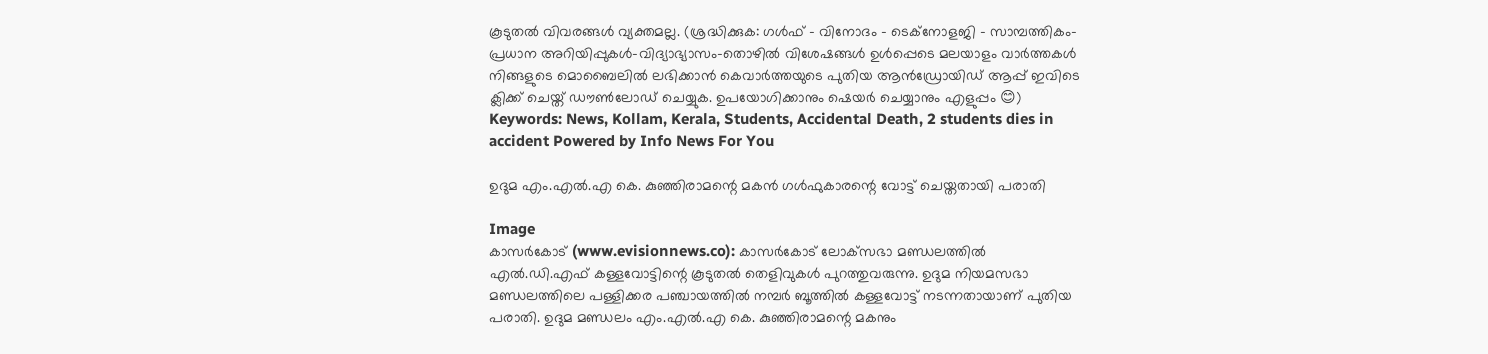കൂടുതല്‍ വിവരങ്ങള്‍ വ്യക്തമല്ല. (ശ്രദ്ധിക്കുക: ഗൾഫ് - വിനോദം - ടെക്നോളജി - സാമ്പത്തികം- പ്രധാന അറിയിപ്പുകൾ-വിദ്യാഭ്യാസം-തൊഴിൽ വിശേഷങ്ങൾ ഉൾപ്പെടെ മലയാളം വാർത്തകൾ നിങ്ങളുടെ മൊബൈലിൽ ലഭിക്കാൻ കെവാർത്തയുടെ പുതിയ ആൻഡ്രോയിഡ് ആപ്പ് ഇവിടെ ക്ലിക്ക് ചെയ്ത് ഡൗൺലോഡ് ചെയ്യുക. ഉപയോഗിക്കാനും ഷെയർ ചെയ്യാനും എളുപ്പം 😊) Keywords: News, Kollam, Kerala, Students, Accidental Death, 2 students dies in accident Powered by Info News For You

ഉദുമ എം.എല്‍.എ കെ. കുഞ്ഞിരാമന്റെ മകന്‍ ഗള്‍ഫുകാരന്റെ വോട്ട് ചെയ്തതായി പരാതി

Image
കാസര്‍കോട് (www.evisionnews.co): കാസര്‍കോട് ലോക്‌സഭാ മണ്ഡലത്തില്‍ എല്‍.ഡി.എഫ് കള്ളവോട്ടിന്റെ കൂടുതല്‍ തെളിവുകള്‍ പുറത്തുവരുന്നു. ഉദുമ നിയമസഭാ മണ്ഡലത്തിലെ പള്ളിക്കര പഞ്ചായത്തില്‍ നമ്പര്‍ ബൂത്തില്‍ കള്ളവോട്ട് നടന്നതായാണ് പുതിയ പരാതി. ഉദുമ മണ്ഡലം എം.എല്‍.എ കെ. കുഞ്ഞിരാമന്റെ മകനും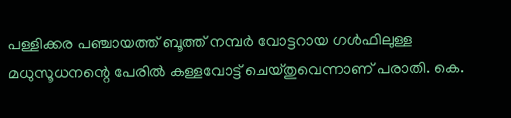പള്ളിക്കര പഞ്ചായത്ത് ബൂത്ത് നമ്പര്‍ വോട്ടറായ ഗള്‍ഫിലുള്ള മധുസൂധനന്റെ പേരില്‍ കള്ളവോട്ട് ചെയ്തുവെന്നാണ് പരാതി. കെ.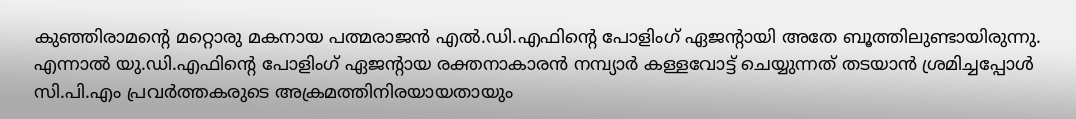കുഞ്ഞിരാമന്റെ മറ്റൊരു മകനായ പത്മരാജന്‍ എല്‍.ഡി.എഫിന്റെ പോളിംഗ് ഏജന്റായി അതേ ബൂത്തിലുണ്ടായിരുന്നു. എന്നാല്‍ യു.ഡി.എഫിന്റെ പോളിംഗ് ഏജന്റായ രക്തനാകാരന്‍ നമ്പ്യാര്‍ കള്ളവോട്ട് ചെയ്യുന്നത് തടയാന്‍ ശ്രമിച്ചപ്പോള്‍ സി.പി.എം പ്രവര്‍ത്തകരുടെ അക്രമത്തിനിരയായതായും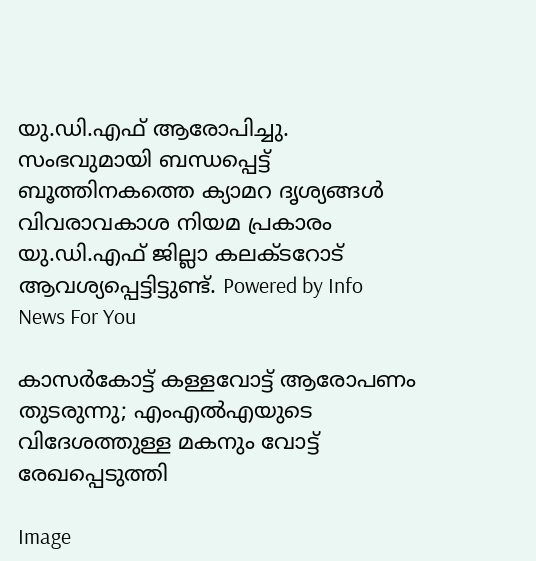യു.ഡി.എഫ് ആരോപിച്ചു. സംഭവുമായി ബന്ധപ്പെട്ട് ബൂത്തിനകത്തെ ക്യാമറ ദൃശ്യങ്ങള്‍ വിവരാവകാശ നിയമ പ്രകാരം യു.ഡി.എഫ് ജില്ലാ കലക്ടറോട് ആവശ്യപ്പെട്ടിട്ടുണ്ട്. Powered by Info News For You

കാസര്‍കോട്ട് കള്ളവോട്ട് ആരോപണം തുടരുന്നു; എംഎല്‍എയുടെ വിദേശത്തുള്ള മകനും വോട്ട് രേഖപ്പെടുത്തി

Image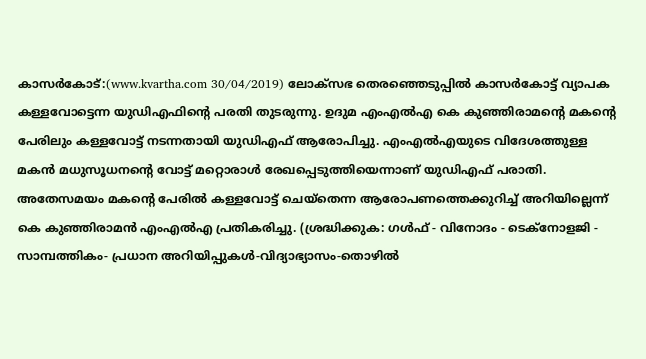കാസര്‍കോട്:(www.kvartha.com 30/04/2019) ലോക്‌സഭ തെരഞ്ഞെടുപ്പില്‍ കാസര്‍കോട്ട് വ്യാപക കള്ളവോട്ടെന്ന യുഡിഎഫിന്റെ പരതി തുടരുന്നു. ഉദുമ എംഎല്‍എ കെ കുഞ്ഞിരാമന്റെ മകന്റെ പേരിലും കള്ളവോട്ട് നടന്നതായി യുഡിഎഫ് ആരോപിച്ചു. എംഎല്‍എയുടെ വിദേശത്തുള്ള മകന്‍ മധുസൂധനന്റെ വോട്ട് മറ്റൊരാള്‍ രേഖപ്പെടുത്തിയെന്നാണ് യുഡിഎഫ് പരാതി. അതേസമയം മകന്റെ പേരില്‍ കള്ളവോട്ട് ചെയ്‌തെന്ന ആരോപണത്തെക്കുറിച്ച് അറിയില്ലെന്ന് കെ കുഞ്ഞിരാമന്‍ എംഎല്‍എ പ്രതികരിച്ചു. (ശ്രദ്ധിക്കുക: ഗൾഫ് - വിനോദം - ടെക്നോളജി - സാമ്പത്തികം- പ്രധാന അറിയിപ്പുകൾ-വിദ്യാഭ്യാസം-തൊഴിൽ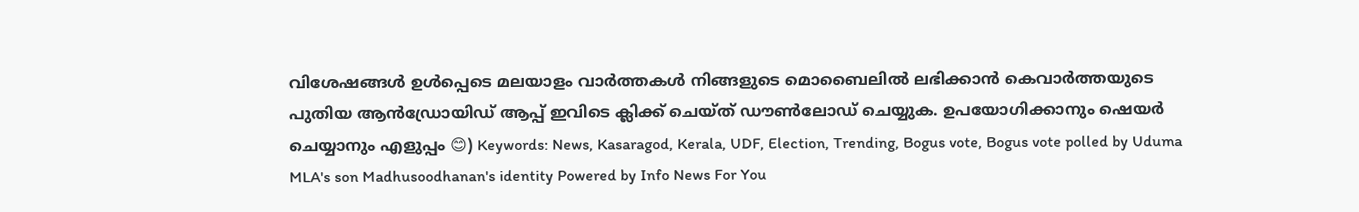വിശേഷങ്ങൾ ഉൾപ്പെടെ മലയാളം വാർത്തകൾ നിങ്ങളുടെ മൊബൈലിൽ ലഭിക്കാൻ കെവാർത്തയുടെ പുതിയ ആൻഡ്രോയിഡ് ആപ്പ് ഇവിടെ ക്ലിക്ക് ചെയ്ത് ഡൗൺലോഡ് ചെയ്യുക. ഉപയോഗിക്കാനും ഷെയർ ചെയ്യാനും എളുപ്പം 😊) Keywords: News, Kasaragod, Kerala, UDF, Election, Trending, Bogus vote, Bogus vote polled by Uduma MLA's son Madhusoodhanan's identity Powered by Info News For You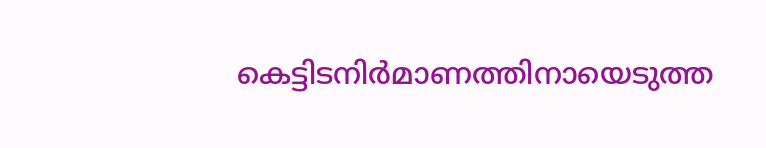കെട്ടിടനിര്‍മാണത്തിനായെടുത്ത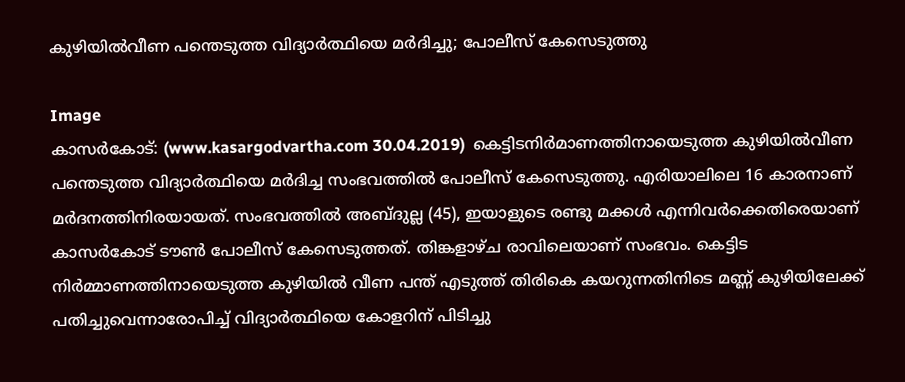കുഴിയില്‍വീണ പന്തെടുത്ത വിദ്യാര്‍ത്ഥിയെ മര്‍ദിച്ചു; പോലീസ് കേസെടുത്തു

Image
കാസര്‍കോട്: (www.kasargodvartha.com 30.04.2019)  കെട്ടിടനിര്‍മാണത്തിനായെടുത്ത കുഴിയില്‍വീണ പന്തെടുത്ത വിദ്യാര്‍ത്ഥിയെ മര്‍ദിച്ച സംഭവത്തില്‍ പോലീസ് കേസെടുത്തു. എരിയാലിലെ 16 കാരനാണ് മര്‍ദനത്തിനിരയായത്. സംഭവത്തില്‍ അബ്ദുല്ല (45), ഇയാളുടെ രണ്ടു മക്കള്‍ എന്നിവര്‍ക്കെതിരെയാണ് കാസര്‍കോട് ടൗണ്‍ പോലീസ് കേസെടുത്തത്. തിങ്കളാഴ്ച രാവിലെയാണ് സംഭവം. കെട്ടിട നിര്‍മ്മാണത്തിനായെടുത്ത കുഴിയില്‍ വീണ പന്ത് എടുത്ത് തിരികെ കയറുന്നതിനിടെ മണ്ണ് കുഴിയിലേക്ക് പതിച്ചുവെന്നാരോപിച്ച് വിദ്യാര്‍ത്ഥിയെ കോളറിന് പിടിച്ചു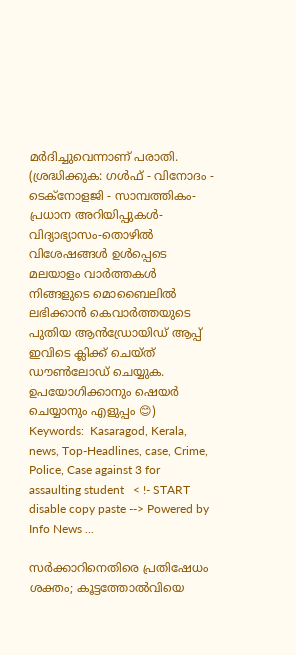മര്‍ദിച്ചുവെന്നാണ് പരാതി. (ശ്രദ്ധിക്കുക: ഗൾഫ് - വിനോദം - ടെക്നോളജി - സാമ്പത്തികം- പ്രധാന അറിയിപ്പുകൾ-വിദ്യാഭ്യാസം-തൊഴിൽ വിശേഷങ്ങൾ ഉൾപ്പെടെ മലയാളം വാർത്തകൾ നിങ്ങളുടെ മൊബൈലിൽ ലഭിക്കാൻ കെവാർത്തയുടെ പുതിയ ആൻഡ്രോയിഡ് ആപ്പ് ഇവിടെ ക്ലിക്ക് ചെയ്ത് ഡൗൺലോഡ് ചെയ്യുക. ഉപയോഗിക്കാനും ഷെയർ ചെയ്യാനും എളുപ്പം 😊) Keywords:  Kasaragod, Kerala, news, Top-Headlines, case, Crime, Police, Case against 3 for assaulting student   < !- START disable copy paste --> Powered by Info News ...

സര്‍ക്കാറിനെതിരെ പ്രതിഷേധം ശക്തം; കൂട്ടത്തോല്‍വിയെ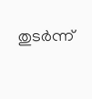തുടര്‍ന്ന്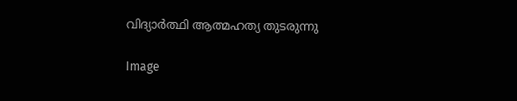വിദ്യാര്‍ത്ഥി ആത്മഹത്യ തുടരുന്നു

Image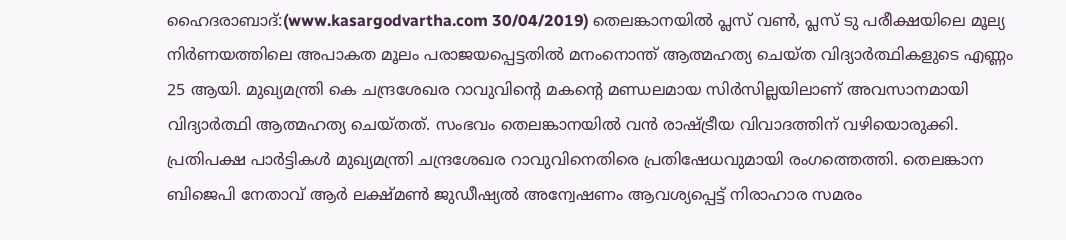ഹൈദരാബാദ്:(www.kasargodvartha.com 30/04/2019) തെലങ്കാനയില്‍ പ്ലസ് വണ്‍, പ്ലസ് ടു പരീക്ഷയിലെ മൂല്യ നിര്‍ണയത്തിലെ അപാകത മൂലം പരാജയപ്പെട്ടതില്‍ മനംനൊന്ത് ആത്മഹത്യ ചെയ്ത വിദ്യാര്‍ത്ഥികളുടെ എണ്ണം 25 ആയി. മുഖ്യമന്ത്രി കെ ചന്ദ്രശേഖര റാവുവിന്റെ മകന്റെ മണ്ഡലമായ സിര്‍സില്ലയിലാണ് അവസാനമായി വിദ്യാര്‍ത്ഥി ആത്മഹത്യ ചെയ്തത്. സംഭവം തെലങ്കാനയില്‍ വന്‍ രാഷ്ട്രീയ വിവാദത്തിന് വഴിയൊരുക്കി. പ്രതിപക്ഷ പാര്‍ട്ടികള്‍ മുഖ്യമന്ത്രി ചന്ദ്രശേഖര റാവുവിനെതിരെ പ്രതിഷേധവുമായി രംഗത്തെത്തി. തെലങ്കാന ബിജെപി നേതാവ് ആര്‍ ലക്ഷ്മണ്‍ ജുഡീഷ്യല്‍ അന്വേഷണം ആവശ്യപ്പെട്ട് നിരാഹാര സമരം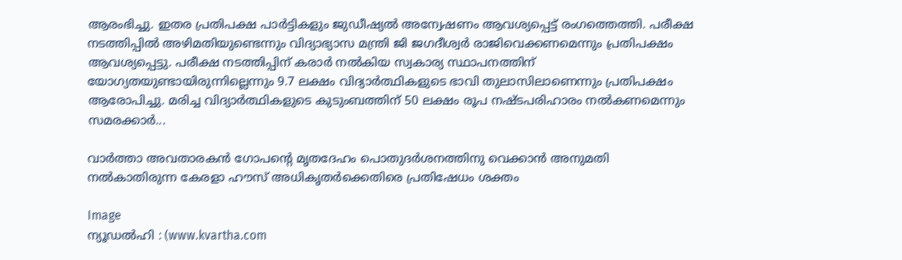ആരംഭിച്ചു. ഇതര പ്രതിപക്ഷ പാര്‍ട്ടികളും ജുഡീഷ്യല്‍ അന്വേഷണം ആവശ്യപ്പെട്ട് രംഗത്തെത്തി. പരീക്ഷ നടത്തിപ്പില്‍ അഴിമതിയുണ്ടെന്നും വിദ്യാഭ്യാസ മന്ത്രി ജി ജഗദീശ്വര്‍ രാജിവെക്കണമെന്നും പ്രതിപക്ഷം ആവശ്യപ്പെട്ടു. പരീക്ഷ നടത്തിപ്പിന് കരാര്‍ നല്‍കിയ സ്വകാര്യ സ്ഥാപനത്തിന് യോഗ്യതയുണ്ടായിരുന്നില്ലെന്നും 9.7 ലക്ഷം വിദ്യാര്‍ത്ഥികളുടെ ഭാവി തുലാസിലാണെന്നും പ്രതിപക്ഷം ആരോപിച്ചു. മരിച്ച വിദ്യാര്‍ത്ഥികളുടെ കുടുംബത്തിന് 50 ലക്ഷം രൂപ നഷ്ടപരിഹാരം നല്‍കണമെന്നും സമരക്കാര്‍...

വാര്‍ത്താ അവതാരകന്‍ ഗോപന്റെ മൃതദേഹം പൊതുദര്‍ശനത്തിനു വെക്കാന്‍ അനുമതി നല്‍കാതിരുന്ന കേരളാ ഹൗസ് അധികൃതര്‍ക്കെതിരെ പ്രതിഷേധം ശക്തം

Image
ന്യൂഡല്‍ഹി : (www.kvartha.com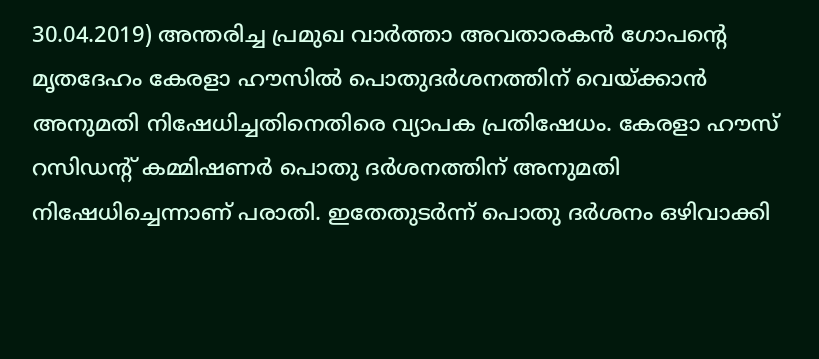30.04.2019) അന്തരിച്ച പ്രമുഖ വാര്‍ത്താ അവതാരകന്‍ ഗോപന്റെ മൃതദേഹം കേരളാ ഹൗസില്‍ പൊതുദര്‍ശനത്തിന് വെയ്ക്കാന്‍ അനുമതി നിഷേധിച്ചതിനെതിരെ വ്യാപക പ്രതിഷേധം. കേരളാ ഹൗസ് റസിഡന്റ് കമ്മിഷണര്‍ പൊതു ദര്‍ശനത്തിന് അനുമതി നിഷേധിച്ചെന്നാണ് പരാതി. ഇതേതുടര്‍ന്ന് പൊതു ദര്‍ശനം ഒഴിവാക്കി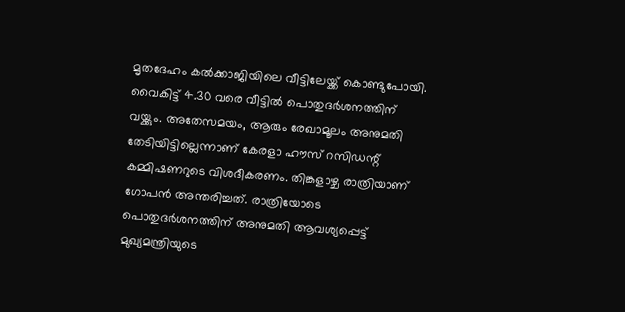മൃതദേഹം കല്‍ക്കാജിയിലെ വീട്ടിലേയ്ക്ക് കൊണ്ടുപോയി. വൈകിട്ട് 4.30 വരെ വീട്ടില്‍ പൊതുദര്‍ശനത്തിന് വയ്ക്കും. അതേസമയം, ആരും രേഖാമൂലം അനുമതി തേടിയിട്ടില്ലെന്നാണ് കേരളാ ഹൗസ് റസിഡന്റ് കമ്മിഷണറുടെ വിശദീകരണം. തിങ്കളാഴ്ച രാത്രിയാണ് ഗോപന്‍ അന്തരിച്ചത്. രാത്രിയോടെ പൊതുദര്‍ശനത്തിന് അനുമതി ആവശ്യപ്പെട്ട് മുഖ്യമന്ത്രിയുടെ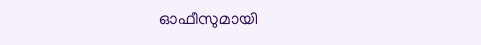ഓഫീസുമായി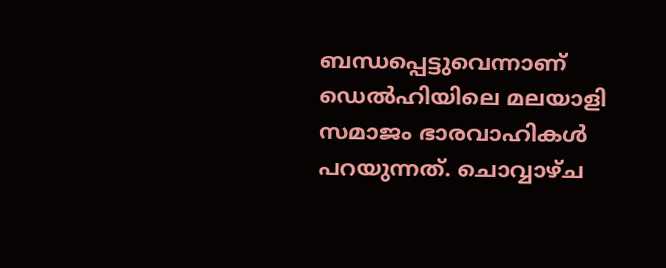ബന്ധപ്പെട്ടുവെന്നാണ് ഡെല്‍ഹിയിലെ മലയാളി സമാജം ഭാരവാഹികള്‍ പറയുന്നത്. ചൊവ്വാഴ്ച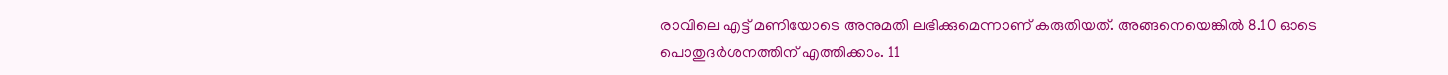രാവിലെ എട്ട് മണിയോടെ അനുമതി ലഭിക്കുമെന്നാണ് കരുതിയത്. അങ്ങനെയെങ്കില്‍ 8.10 ഓടെ പൊതുദര്‍ശനത്തിന് എത്തിക്കാം. 11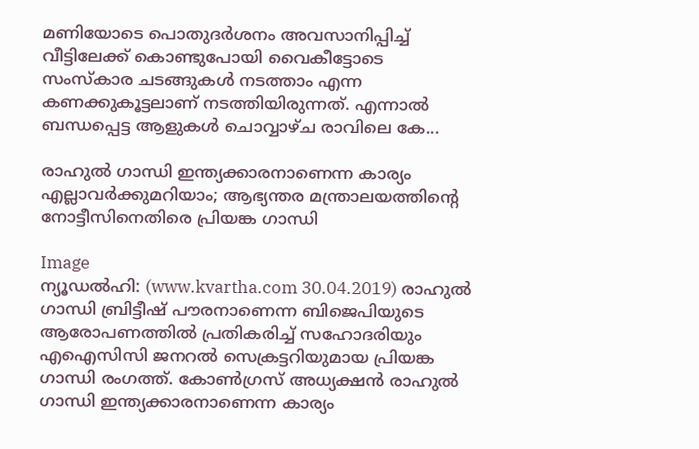മണിയോടെ പൊതുദര്‍ശനം അവസാനിപ്പിച്ച് വീട്ടിലേക്ക് കൊണ്ടുപോയി വൈകീട്ടോടെ സംസ്‌കാര ചടങ്ങുകള്‍ നടത്താം എന്ന കണക്കുകൂട്ടലാണ് നടത്തിയിരുന്നത്. എന്നാല്‍ ബന്ധപ്പെട്ട ആളുകള്‍ ചൊവ്വാഴ്ച രാവിലെ കേ...

രാഹുല്‍ ഗാന്ധി ഇന്ത്യക്കാരനാണെന്ന കാര്യം എല്ലാവര്‍ക്കുമറിയാം; ആഭ്യന്തര മന്ത്രാലയത്തിന്റെ നോട്ടീസിനെതിരെ പ്രിയങ്ക ഗാന്ധി

Image
ന്യൂഡല്‍ഹി: (www.kvartha.com 30.04.2019) രാഹുല്‍ ഗാന്ധി ബ്രിട്ടീഷ് പൗരനാണെന്ന ബിജെപിയുടെ ആരോപണത്തില്‍ പ്രതികരിച്ച് സഹോദരിയും എഐസിസി ജനറല്‍ സെക്രട്ടറിയുമായ പ്രിയങ്ക ഗാന്ധി രംഗത്ത്. കോണ്‍ഗ്രസ് അധ്യക്ഷന്‍ രാഹുല്‍ ഗാന്ധി ഇന്ത്യക്കാരനാണെന്ന കാര്യം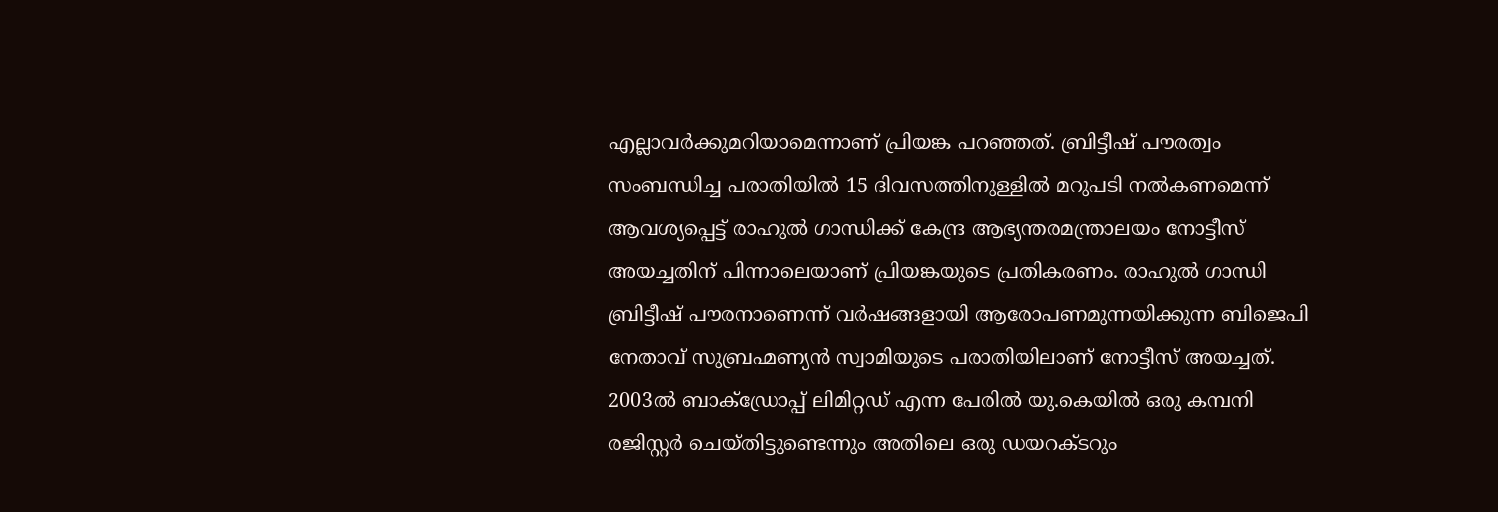എല്ലാവര്‍ക്കുമറിയാമെന്നാണ് പ്രിയങ്ക പറഞ്ഞത്. ബ്രിട്ടീഷ് പൗരത്വം സംബന്ധിച്ച പരാതിയില്‍ 15 ദിവസത്തിനുള്ളില്‍ മറുപടി നല്‍കണമെന്ന് ആവശ്യപ്പെട്ട് രാഹുല്‍ ഗാന്ധിക്ക് കേന്ദ്ര ആഭ്യന്തരമന്ത്രാലയം നോട്ടീസ് അയച്ചതിന് പിന്നാലെയാണ് പ്രിയങ്കയുടെ പ്രതികരണം. രാഹുല്‍ ഗാന്ധി ബ്രിട്ടീഷ് പൗരനാണെന്ന് വര്‍ഷങ്ങളായി ആരോപണമുന്നയിക്കുന്ന ബിജെപി നേതാവ് സുബ്രഹ്മണ്യന്‍ സ്വാമിയുടെ പരാതിയിലാണ് നോട്ടീസ് അയച്ചത്. 2003ല്‍ ബാക്ഡ്രോപ്പ് ലിമിറ്റഡ് എന്ന പേരില്‍ യു.കെയില്‍ ഒരു കമ്പനി രജിസ്റ്റര്‍ ചെയ്തിട്ടുണ്ടെന്നും അതിലെ ഒരു ഡയറക്ടറും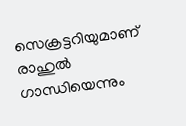സെക്രട്ടറിയുമാണ് രാഹുല്‍ ഗാന്ധിയെന്നും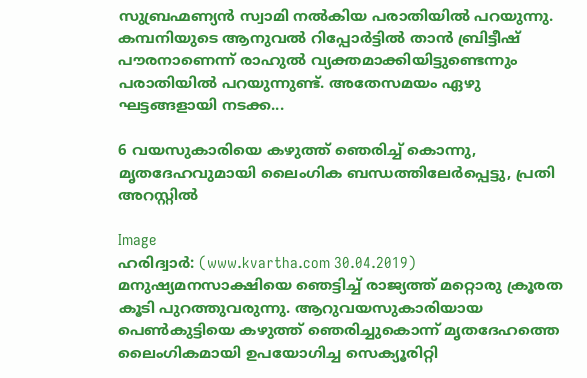സുബ്രഹ്മണ്യന്‍ സ്വാമി നല്‍കിയ പരാതിയില്‍ പറയുന്നു. കമ്പനിയുടെ ആനുവല്‍ റിപ്പോര്‍ട്ടില്‍ താന്‍ ബ്രിട്ടീഷ് പൗരനാണെന്ന് രാഹുല്‍ വ്യക്തമാക്കിയിട്ടുണ്ടെന്നും പരാതിയില്‍ പറയുന്നുണ്ട്. അതേസമയം ഏഴു ഘട്ടങ്ങളായി നടക്ക...

6 വയസുകാരിയെ കഴുത്ത് ഞെരിച്ച് കൊന്നു, മൃതദേഹവുമായി ലൈംഗിക ബന്ധത്തിലേര്‍പ്പെട്ടു, പ്രതി അറസ്റ്റില്‍

Image
ഹരിദ്വാര്‍: (www.kvartha.com 30.04.2019) മനുഷ്യമനസാക്ഷിയെ ഞെട്ടിച്ച് രാജ്യത്ത് മറ്റൊരു ക്രൂരത കൂടി പുറത്തുവരുന്നു. ആറുവയസുകാരിയായ പെണ്‍കുട്ടിയെ കഴുത്ത് ഞെരിച്ചുകൊന്ന് മൃതദേഹത്തെ ലൈംഗികമായി ഉപയോഗിച്ച സെക്യൂരിറ്റി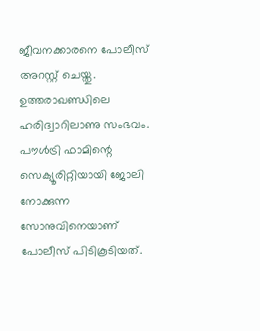ജീവനക്കാരനെ പോലീസ് അറസ്റ്റ് ചെയ്തു. ഉത്തരാഖണ്ഡിലെ ഹരിദ്വാറിലാണു സംഭവം. പൗള്‍ട്രി ഫാമിന്റെ സെക്യൂരിറ്റിയായി ജോലി നോക്കുന്ന സോനുവിനെയാണ് പോലീസ് പിടികൂടിയത്.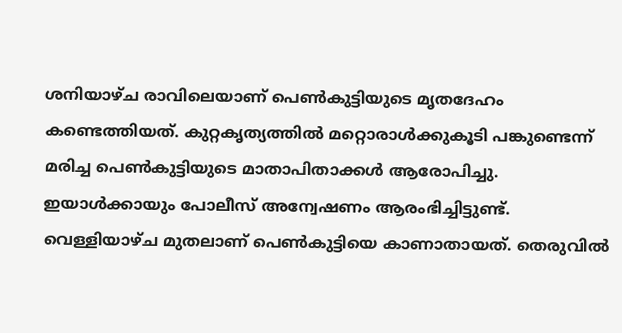ശനിയാഴ്ച രാവിലെയാണ് പെണ്‍കുട്ടിയുടെ മൃതദേഹം കണ്ടെത്തിയത്. കുറ്റകൃത്യത്തില്‍ മറ്റൊരാള്‍ക്കുകൂടി പങ്കുണ്ടെന്ന് മരിച്ച പെണ്‍കുട്ടിയുടെ മാതാപിതാക്കള്‍ ആരോപിച്ചു. ഇയാള്‍ക്കായും പോലീസ് അന്വേഷണം ആരംഭിച്ചിട്ടുണ്ട്. വെള്ളിയാഴ്ച മുതലാണ് പെണ്‍കുട്ടിയെ കാണാതായത്. തെരുവില്‍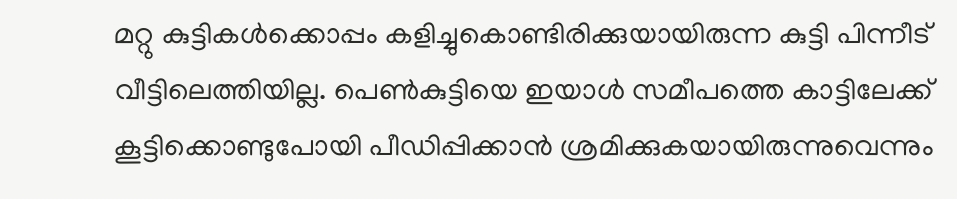മറ്റു കുട്ടികള്‍ക്കൊപ്പം കളിച്ചുകൊണ്ടിരിക്കുയായിരുന്ന കുട്ടി പിന്നീട് വീട്ടിലെത്തിയില്ല. പെണ്‍കുട്ടിയെ ഇയാള്‍ സമീപത്തെ കാട്ടിലേക്ക് കൂട്ടിക്കൊണ്ടുപോയി പീഡിപ്പിക്കാന്‍ ശ്രമിക്കുകയായിരുന്നുവെന്നും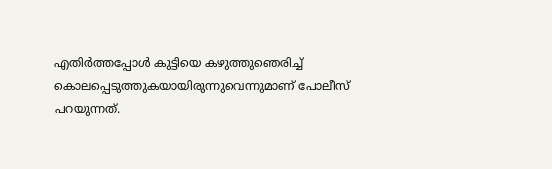എതിര്‍ത്തപ്പോള്‍ കുട്ടിയെ കഴുത്തുഞെരിച്ച് കൊലപ്പെടുത്തുകയായിരുന്നുവെന്നുമാണ് പോലീസ് പറയുന്നത്.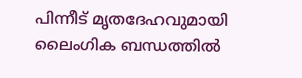പിന്നീട് മൃതദേഹവുമായി ലൈംഗിക ബന്ധത്തില്‍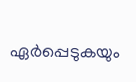ഏര്‍പ്പെടുകയും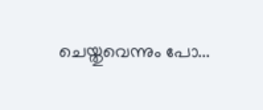ചെയ്തുവെന്നും പോ...